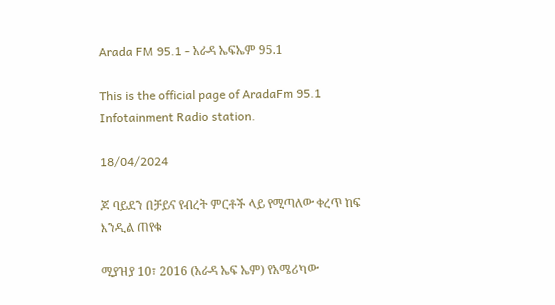Arada FM 95.1 - አራዳ ኤፍኤም 95.1

This is the official page of AradaFm 95.1 Infotainment Radio station.

18/04/2024

ጆ ባይደን በቻይና የብረት ምርቶች ላይ የሚጣለው ቀረጥ ከፍ እንዲል ጠየቁ

ሚያዝያ 10፣ 2016 (አራዳ ኤፍ ኤም) የአሜሪካው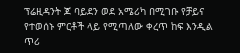ፕሬዚዳንት ጆ ባይደን ወደ አሜሪካ በሚገቡ የቻይና የተወሰኑ ምርቶች ላይ የሚጣለው ቀረጥ ከፍ እንዲል ጥሪ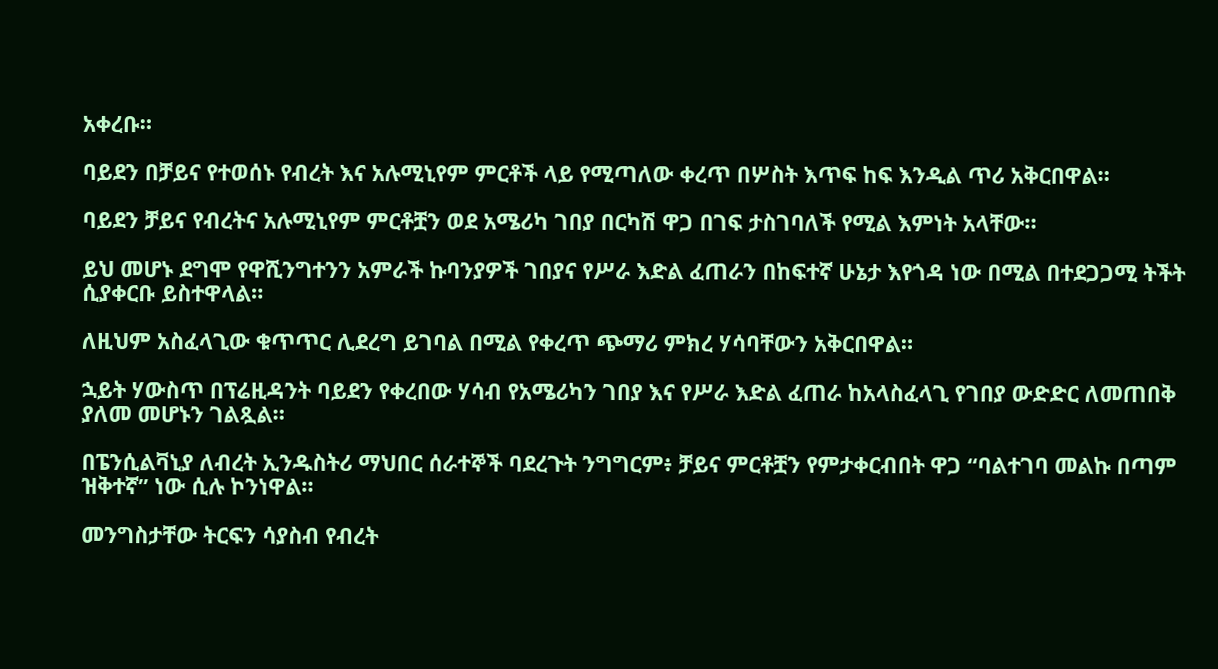አቀረቡ።

ባይደን በቻይና የተወሰኑ የብረት እና አሉሚኒየም ምርቶች ላይ የሚጣለው ቀረጥ በሦስት እጥፍ ከፍ እንዲል ጥሪ አቅርበዋል።

ባይደን ቻይና የብረትና አሉሚኒየም ምርቶቿን ወደ አሜሪካ ገበያ በርካሽ ዋጋ በገፍ ታስገባለች የሚል እምነት አላቸው።

ይህ መሆኑ ደግሞ የዋሺንግተንን አምራች ኩባንያዎች ገበያና የሥራ እድል ፈጠራን በከፍተኛ ሁኔታ እየጎዳ ነው በሚል በተደጋጋሚ ትችት ሲያቀርቡ ይስተዋላል።

ለዚህም አስፈላጊው ቁጥጥር ሊደረግ ይገባል በሚል የቀረጥ ጭማሪ ምክረ ሃሳባቸውን አቅርበዋል።

ኋይት ሃውስጥ በፕሬዚዳንት ባይደን የቀረበው ሃሳብ የአሜሪካን ገበያ እና የሥራ እድል ፈጠራ ከአላስፈላጊ የገበያ ውድድር ለመጠበቅ ያለመ መሆኑን ገልጿል።

በፔንሲልቫኒያ ለብረት ኢንዱስትሪ ማህበር ሰራተኞች ባደረጉት ንግግርም፥ ቻይና ምርቶቿን የምታቀርብበት ዋጋ “ባልተገባ መልኩ በጣም ዝቅተኛ” ነው ሲሉ ኮንነዋል።

መንግስታቸው ትርፍን ሳያስብ የብረት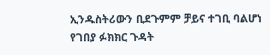ኢንዱስትሪውን ቢደጉምም ቻይና ተገቢ ባልሆነ የገበያ ፉክክር ጉዳት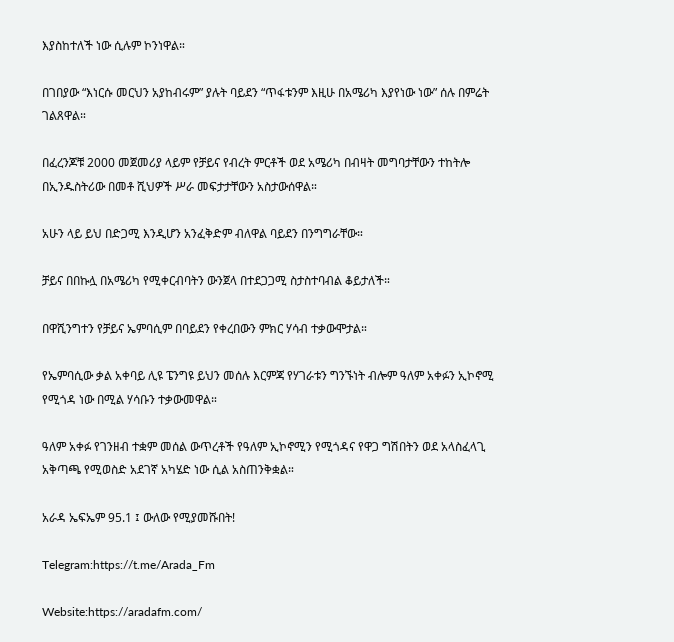እያስከተለች ነው ሲሉም ኮንነዋል።

በገበያው “እነርሱ መርህን አያከብሩም” ያሉት ባይደን “ጥፋቱንም እዚሁ በአሜሪካ እያየነው ነው” ሰሉ በምሬት ገልጸዋል።

በፈረንጆቹ 2000 መጀመሪያ ላይም የቻይና የብረት ምርቶች ወደ አሜሪካ በብዛት መግባታቸውን ተከትሎ በኢንዱስትሪው በመቶ ሺህዎች ሥራ መፍታታቸውን አስታውሰዋል።

አሁን ላይ ይህ በድጋሚ እንዲሆን አንፈቅድም ብለዋል ባይደን በንግግራቸው።

ቻይና በበኩሏ በአሜሪካ የሚቀርብባትን ውንጀላ በተደጋጋሚ ስታስተባብል ቆይታለች።

በዋሺንግተን የቻይና ኤምባሲም በባይደን የቀረበውን ምክር ሃሳብ ተቃውሞታል።

የኤምባሲው ቃል አቀባይ ሊዩ ፔንግዩ ይህን መሰሉ እርምጃ የሃገራቱን ግንኙነት ብሎም ዓለም አቀፉን ኢኮኖሚ የሚጎዳ ነው በሚል ሃሳቡን ተቃውመዋል።

ዓለም አቀፉ የገንዘብ ተቋም መሰል ውጥረቶች የዓለም ኢኮኖሚን የሚጎዳና የዋጋ ግሽበትን ወደ አላስፈላጊ አቅጣጫ የሚወስድ አደገኛ አካሄድ ነው ሲል አስጠንቅቋል።

አራዳ ኤፍኤም 95.1 ፤ ውለው የሚያመሹበት!

Telegram:https://t.me/Arada_Fm

Website:https://aradafm.com/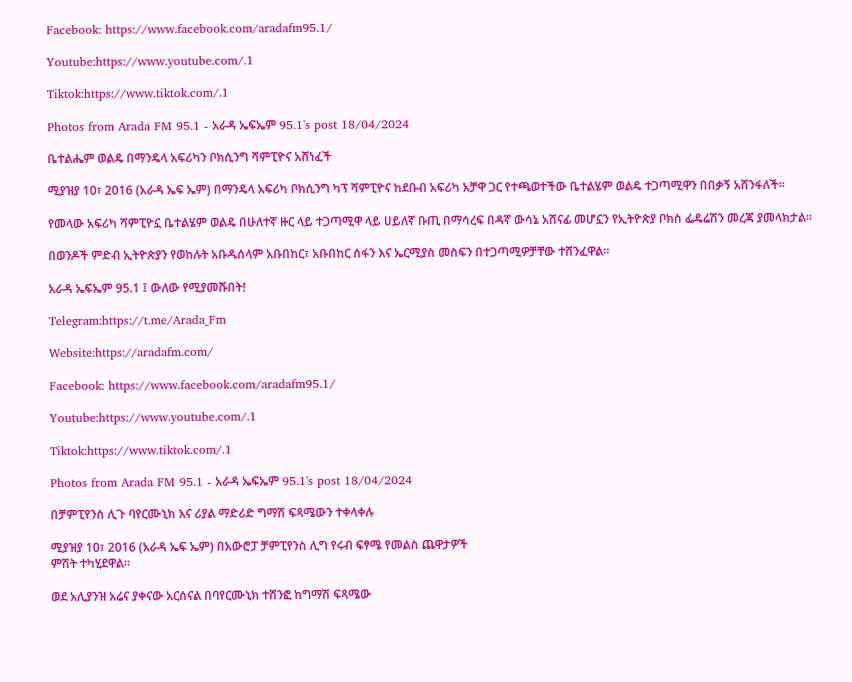Facebook: https://www.facebook.com/aradafm95.1/

Youtube:https://www.youtube.com/.1

Tiktok:https://www.tiktok.com/.1

Photos from Arada FM 95.1 - አራዳ ኤፍኤም 95.1's post 18/04/2024

ቤተልሔም ወልዴ በማንዴላ አፍሪካን ቦክሲንግ ሻምፒዮና አሸነፈች

ሚያዝያ 10፣ 2016 (አራዳ ኤፍ ኤም) በማንዴላ አፍሪካ ቦክሲንግ ካፕ ሻምፒዮና ከደቡብ አፍሪካ አቻዋ ጋር የተጫወተችው ቤተልሄም ወልዴ ተጋጣሚዋን በበቃኝ አሸንፋለች።

የመላው አፍሪካ ሻምፒዮኗ ቤተልሄም ወልዴ በሁለተኛ ዙር ላይ ተጋጣሚዋ ላይ ሀይለኛ ቡጢ በማሳረፍ በዳኛ ውሳኔ አሸናፊ መሆኗን የኢትዮጵያ ቦክስ ፌዴሬሽን መረጃ ያመላክታል።

በወንዶች ምድብ ኢትዮጵያን የወከሉት አቡዱሰላም አቡበከር፣ አቡበከር ሰፋን እና ኤርሚያስ መስፍን በተጋጣሚዎቻቸው ተሸንፈዋል።

አራዳ ኤፍኤም 95.1 ፤ ውለው የሚያመሹበት!

Telegram:https://t.me/Arada_Fm

Website:https://aradafm.com/

Facebook: https://www.facebook.com/aradafm95.1/

Youtube:https://www.youtube.com/.1

Tiktok:https://www.tiktok.com/.1

Photos from Arada FM 95.1 - አራዳ ኤፍኤም 95.1's post 18/04/2024

በቻምፒየንስ ሊጉ ባየርሙኒክ እና ሪያል ማድሪድ ግማሽ ፍጻሜውን ተቀላቀሉ

ሚያዝያ 10፣ 2016 (አራዳ ኤፍ ኤም) በአውሮፓ ቻምፒየንስ ሊግ የሩብ ፍፃሜ የመልስ ጨዋታዎች
ምሽት ተካሂደዋል።

ወደ አሊያንዝ አሬና ያቀናው አርሰናል በባየርሙኒክ ተሸንፎ ከግማሽ ፍጻሜው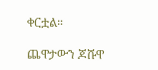ቀርቷል።

ጨዋታውን ጆሹዋ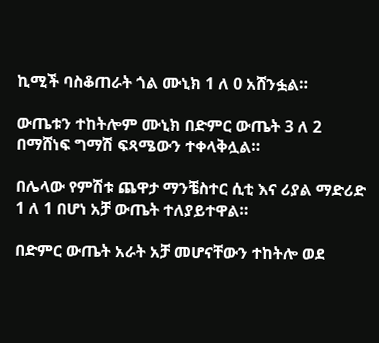ኪሚች ባስቆጠራት ጎል ሙኒክ 1 ለ 0 አሸንፏል።

ውጤቱን ተከትሎም ሙኒክ በድምር ውጤት 3 ለ 2 በማሸነፍ ግማሽ ፍጻሜውን ተቀላቅሏል።

በሌላው የምሽቱ ጨዋታ ማንቼስተር ሲቲ እና ሪያል ማድሪድ 1 ለ 1 በሆነ አቻ ውጤት ተለያይተዋል።

በድምር ውጤት አራት አቻ መሆናቸውን ተከትሎ ወደ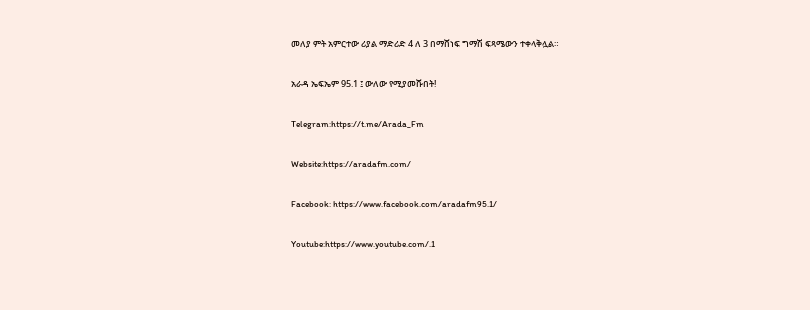መለያ ምት አምርተው ሪያል ማድሪድ 4 ለ 3 በማሸነፍ ግማሽ ፍጻሜውን ተቀላቅሏል።

አራዳ ኤፍኤም 95.1 ፤ ውለው የሚያመሹበት!

Telegram:https://t.me/Arada_Fm

Website:https://aradafm.com/

Facebook: https://www.facebook.com/aradafm95.1/

Youtube:https://www.youtube.com/.1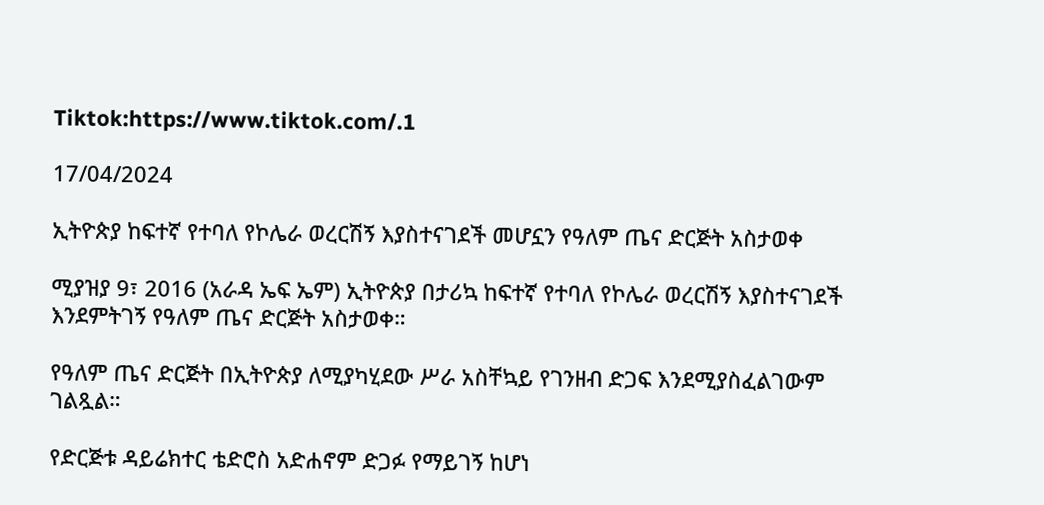Tiktok:https://www.tiktok.com/.1

17/04/2024

ኢትዮጵያ ከፍተኛ የተባለ የኮሌራ ወረርሽኝ እያስተናገደች መሆኗን የዓለም ጤና ድርጅት አስታወቀ

ሚያዝያ 9፣ 2016 (አራዳ ኤፍ ኤም) ኢትዮጵያ በታሪኳ ከፍተኛ የተባለ የኮሌራ ወረርሽኝ እያስተናገደች እንደምትገኝ የዓለም ጤና ድርጅት አስታወቀ።

የዓለም ጤና ድርጅት በኢትዮጵያ ለሚያካሂደው ሥራ አስቸኳይ የገንዘብ ድጋፍ እንደሚያስፈልገውም ገልጿል።

የድርጅቱ ዳይሬክተር ቴድሮስ አድሐኖም ድጋፉ የማይገኝ ከሆነ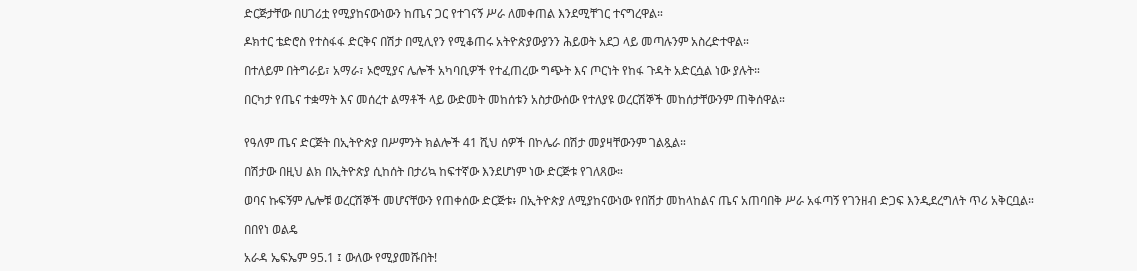ድርጅታቸው በሀገሪቷ የሚያከናውነውን ከጤና ጋር የተገናኝ ሥራ ለመቀጠል እንደሚቸገር ተናግረዋል።

ዶክተር ቴድሮስ የተስፋፋ ድርቅና በሽታ በሚሊየን የሚቆጠሩ አትዮጵያውያንን ሕይወት አደጋ ላይ መጣሉንም አስረድተዋል።

በተለይም በትግራይ፣ አማራ፣ ኦሮሚያና ሌሎች አካባቢዎች የተፈጠረው ግጭት እና ጦርነት የከፋ ጉዳት አድርሷል ነው ያሉት።

በርካታ የጤና ተቋማት እና መሰረተ ልማቶች ላይ ውድመት መከሰቱን አስታውሰው የተለያዩ ወረርሽኞች መከሰታቸውንም ጠቅሰዋል።


የዓለም ጤና ድርጅት በኢትዮጵያ በሥምንት ክልሎች 41 ሺህ ሰዎች በኮሌራ በሽታ መያዛቸውንም ገልጿል።

በሽታው በዚህ ልክ በኢትዮጵያ ሲከሰት በታሪኳ ከፍተኛው እንደሆነም ነው ድርጅቱ የገለጸው።

ወባና ኩፍኝም ሌሎቹ ወረርሽኞች መሆናቸውን የጠቀሰው ድርጅቱ፥ በኢትዮጵያ ለሚያከናውነው የበሽታ መከላከልና ጤና አጠባበቅ ሥራ አፋጣኝ የገንዘብ ድጋፍ እንዲደረግለት ጥሪ አቅርቧል።

በበየነ ወልዴ

አራዳ ኤፍኤም 95.1 ፤ ውለው የሚያመሹበት!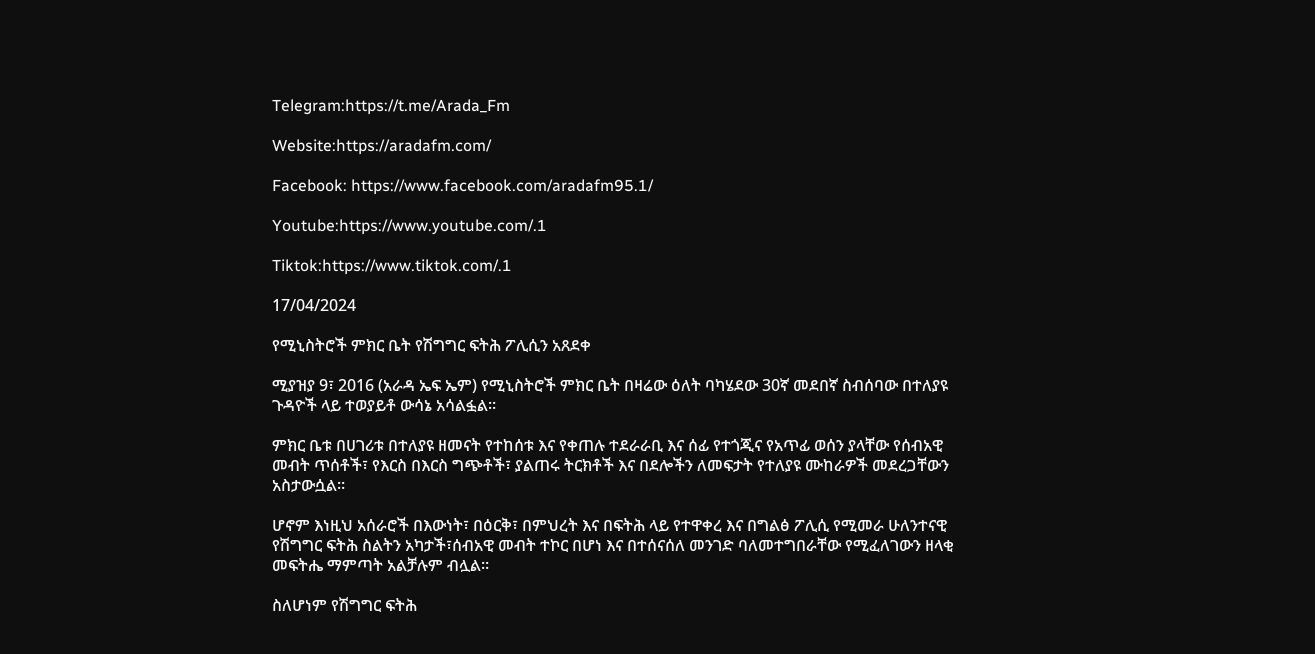Telegram:https://t.me/Arada_Fm

Website:https://aradafm.com/

Facebook: https://www.facebook.com/aradafm95.1/

Youtube:https://www.youtube.com/.1

Tiktok:https://www.tiktok.com/.1

17/04/2024

የሚኒስትሮች ምክር ቤት የሽግግር ፍትሕ ፖሊሲን አጸደቀ

ሚያዝያ 9፣ 2016 (አራዳ ኤፍ ኤም) የሚኒስትሮች ምክር ቤት በዛሬው ዕለት ባካሄደው 30ኛ መደበኛ ስብሰባው በተለያዩ ጉዳዮች ላይ ተወያይቶ ውሳኔ አሳልፏል።

ምክር ቤቱ በሀገሪቱ በተለያዩ ዘመናት የተከሰቱ እና የቀጠሉ ተደራራቢ እና ሰፊ የተጎጂና የአጥፊ ወሰን ያላቸው የሰብአዊ መብት ጥሰቶች፣ የእርስ በእርስ ግጭቶች፣ ያልጠሩ ትርክቶች እና በደሎችን ለመፍታት የተለያዩ ሙከራዎች መደረጋቸውን አስታውሷል።

ሆኖም እነዚህ አሰራሮች በእውነት፣ በዕርቅ፣ በምህረት እና በፍትሕ ላይ የተዋቀረ እና በግልፅ ፖሊሲ የሚመራ ሁለንተናዊ የሽግግር ፍትሕ ስልትን አካታች፣ሰብአዊ መብት ተኮር በሆነ እና በተሰናሰለ መንገድ ባለመተግበራቸው የሚፈለገውን ዘላቂ መፍትሔ ማምጣት አልቻሉም ብሏል።

ስለሆነም የሽግግር ፍትሕ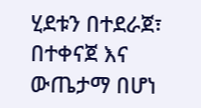ሂደቱን በተደራጀ፣ በተቀናጀ እና ውጤታማ በሆነ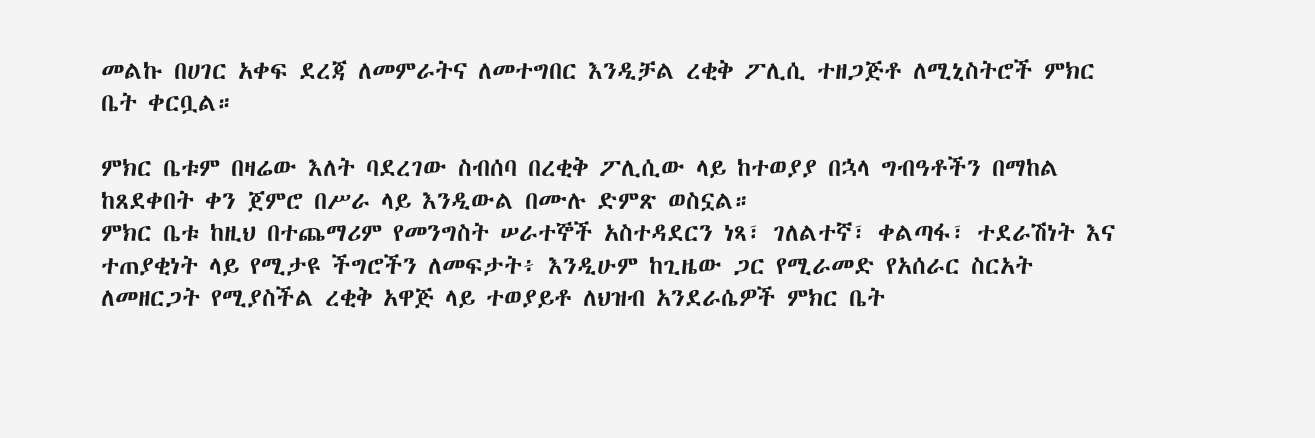መልኩ በሀገር አቀፍ ደረጃ ለመምራትና ለመተግበር እንዲቻል ረቂቅ ፖሊሲ ተዘጋጅቶ ለሚኒስትሮች ምክር ቤት ቀርቧል።

ምክር ቤቱም በዛሬው እለት ባደረገው ስብሰባ በረቂቅ ፖሊሲው ላይ ከተወያያ በኋላ ግብዓቶችን በማከል ከጸደቀበት ቀን ጀምሮ በሥራ ላይ እንዲውል በሙሉ ድምጽ ወስኗል።
ምክር ቤቱ ከዚህ በተጨማሪም የመንግስት ሠራተኞች አስተዳደርን ነጻ፣ ገለልተኛ፣ ቀልጣፋ፣ ተደራሽነት እና ተጠያቂነት ላይ የሚታዩ ችግሮችን ለመፍታት፥ እንዲሁም ከጊዜው ጋር የሚራመድ የአሰራር ስርአት ለመዘርጋት የሚያስችል ረቂቅ አዋጅ ላይ ተወያይቶ ለህዝብ አንደራሴዎች ምክር ቤት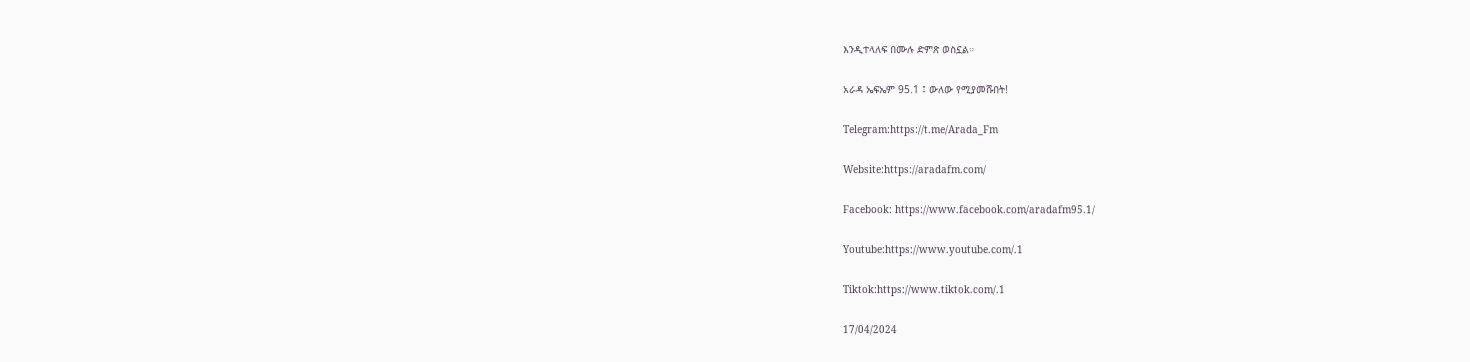እንዲተላለፍ በሙሉ ድምጽ ወስኗል።

አራዳ ኤፍኤም 95.1 ፤ ውለው የሚያመሹበት!

Telegram:https://t.me/Arada_Fm

Website:https://aradafm.com/

Facebook: https://www.facebook.com/aradafm95.1/

Youtube:https://www.youtube.com/.1

Tiktok:https://www.tiktok.com/.1

17/04/2024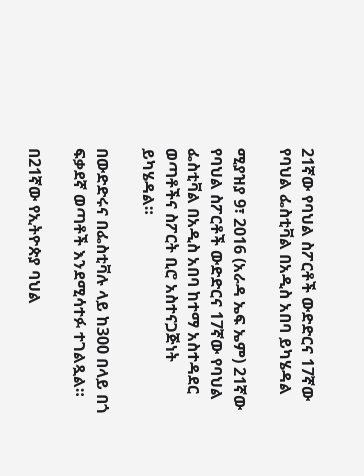21ኛው የባህል ስፖርቶች ውድድርና 17ኛው የባህል ፌስቲቫል በአዲስ አበባ ይካሄዳል

ሚያዝያ 9፣ 2016 (አራዳ ኤፍ ኤም) 21ኛው የባህል ስፖርቶች ውድድርና 17ኛው የባህል ፌስቲቫል በአዲስ አበባ ከተማ አስተዳደር ወጣቶችና ስፖርት ቢሮ አስተናጋጅነት ይካሄዳል።

በውድድሩና በፌስቲቫሉ ላይ ከ300 በላይ በጎ ፍቃደኛ ወጣቶች እንደሚሳተፉ ተገልጿል።

በ21ኛው የኢትዮጵያ ባህል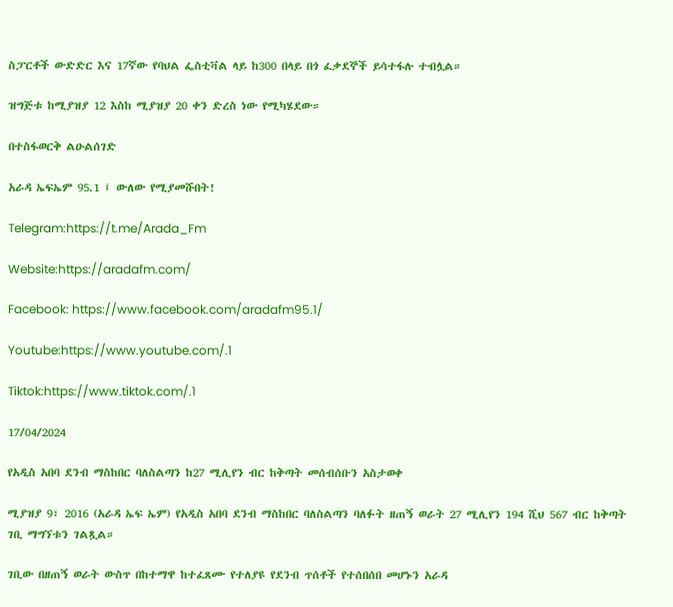ስፓርቶች ውድድር እና 17ኛው የባህል ፌስቲቫል ላይ ከ300 በላይ በጎ ፈቃደኞች ይሳተፋሉ ተብሏል።

ዝግጅቱ ከሚያዝያ 12 እስከ ሚያዝያ 20 ቀን ድረስ ነው የሚካሄደው።

በተስፋወርቅ ልዑልሰገድ

አራዳ ኤፍኤም 95.1 ፤ ውለው የሚያመሹበት!

Telegram:https://t.me/Arada_Fm

Website:https://aradafm.com/

Facebook: https://www.facebook.com/aradafm95.1/

Youtube:https://www.youtube.com/.1

Tiktok:https://www.tiktok.com/.1

17/04/2024

የአዲስ አበባ ደንብ ማስከበር ባለስልጣን ከ27 ሚሊየን ብር ከቅጣት መሰብሰቡን አስታወቀ

ሚያዝያ 9፣ 2016 (አራዳ ኤፍ ኤም) የአዲስ አበባ ደንብ ማስከበር ባለስልጣን ባለፉት ዘጠኝ ወራት 27 ሚሊየን 194 ሺህ 567 ብር ከቅጣት ገቢ ማግኘቱን ገልጿል።

ገቢው በዘጠኝ ወራት ውስጥ በከተማዋ ከተፈጸሙ የተለያዩ የደንብ ጥሰቶች የተሰበሰበ መሆኑን አራዳ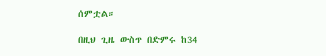ሰምቷል።

በዚህ ጊዜ ውስጥ በድምሩ ከ34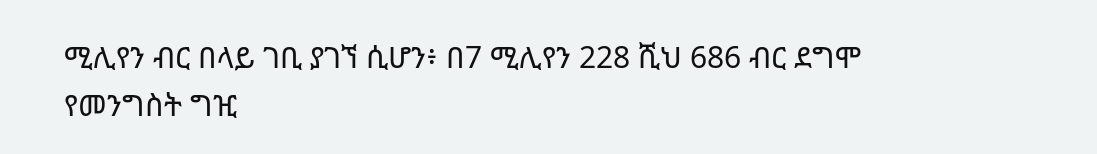ሚሊየን ብር በላይ ገቢ ያገኘ ሲሆን፥ በ7 ሚሊየን 228 ሺህ 686 ብር ደግሞ የመንግስት ግዢ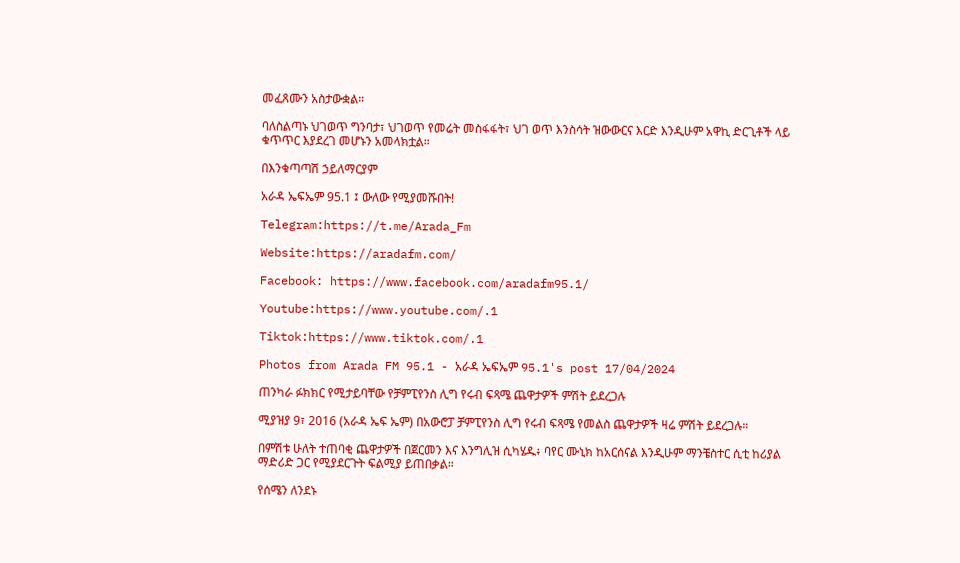መፈጸሙን አስታውቋል።

ባለስልጣኑ ህገወጥ ግንባታ፣ ህገወጥ የመሬት መስፋፋት፣ ህገ ወጥ እንስሳት ዝውውርና እርድ እንዲሁም አዋኪ ድርጊቶች ላይ ቁጥጥር እያደረገ መሆኑን አመላክቷል።

በእንቁጣጣሽ ኃይለማርያም

አራዳ ኤፍኤም 95.1 ፤ ውለው የሚያመሹበት!

Telegram:https://t.me/Arada_Fm

Website:https://aradafm.com/

Facebook: https://www.facebook.com/aradafm95.1/

Youtube:https://www.youtube.com/.1

Tiktok:https://www.tiktok.com/.1

Photos from Arada FM 95.1 - አራዳ ኤፍኤም 95.1's post 17/04/2024

ጠንካራ ፉክክር የሚታይባቸው የቻምፒየንስ ሊግ የሩብ ፍጻሜ ጨዋታዎች ምሽት ይደረጋሉ

ሚያዝያ 9፣ 2016 (አራዳ ኤፍ ኤም) በአውሮፓ ቻምፒየንስ ሊግ የሩብ ፍጻሜ የመልስ ጨዋታዎች ዛሬ ምሽት ይደረጋሉ።

በምሽቱ ሁለት ተጠባቂ ጨዋታዎች በጀርመን እና እንግሊዝ ሲካሄዱ፥ ባየር ሙኒክ ከአርሰናል እንዲሁም ማንቼስተር ሲቲ ከሪያል ማድሪድ ጋር የሚያደርጉት ፍልሚያ ይጠበቃል።

የሰሜን ለንደኑ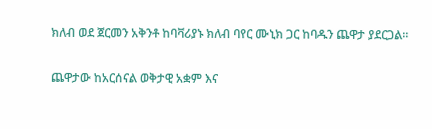ክለብ ወደ ጀርመን አቅንቶ ከባቫሪያኑ ክለብ ባየር ሙኒክ ጋር ከባዱን ጨዋታ ያደርጋል።

ጨዋታው ከአርሰናል ወቅታዊ አቋም እና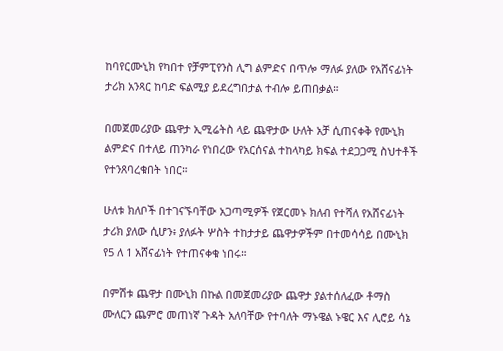ከባየርሙኒክ የካበተ የቻምፒየንስ ሊግ ልምድና በጥሎ ማለፉ ያለው የአሸናፊነት ታሪክ አንጻር ከባድ ፍልሚያ ይደረግበታል ተብሎ ይጠበቃል።

በመጀመሪያው ጨዋታ ኢሚሬትስ ላይ ጨዋታው ሁለት አቻ ሲጠናቀቅ የሙኒክ ልምድና በተለይ ጠንካራ የነበረው የአርሰናል ተከላካይ ክፍል ተደጋጋሚ ስህተቶች የተንጸባረቁበት ነበር።

ሁለቱ ክለቦች በተገናኙባቸው አጋጣሚዎች የጀርመኑ ክለብ የተሻለ የአሸናፊነት ታሪክ ያለው ሲሆን፥ ያለፉት ሦስት ተከታታይ ጨዋታዎችም በተመሳሳይ በሙኒክ የ5 ለ 1 አሸናፊነት የተጠናቀቁ ነበሩ።

በምሽቱ ጨዋታ በሙኒክ በኩል በመጀመሪያው ጨዋታ ያልተሰለፈው ቶማስ ሙለርን ጨምሮ መጠነኛ ጉዳት አለባቸው የተባለት ማኑዌል ኑዌር እና ሊሮይ ሳኔ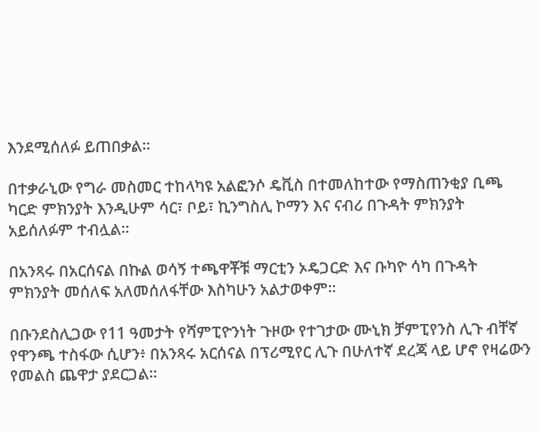እንደሚሰለፉ ይጠበቃል።

በተቃራኒው የግራ መስመር ተከላካዩ አልፎንሶ ዴቪስ በተመለከተው የማስጠንቂያ ቢጫ ካርድ ምክንያት እንዲሁም ሳር፣ ቦይ፣ ኪንግስሊ ኮማን እና ናብሪ በጉዳት ምክንያት አይሰለፉም ተብሏል።

በአንጻሩ በአርሰናል በኩል ወሳኝ ተጫዋቾቹ ማርቲን ኦዴጋርድ እና ቡካዮ ሳካ በጉዳት ምክንያት መሰለፍ አለመሰለፋቸው እስካሁን አልታወቀም።

በቡንደስሊጋው የ11 ዓመታት የሻምፒዮንነት ጉዞው የተገታው ሙኒክ ቻምፒየንስ ሊጉ ብቸኛ የዋንጫ ተስፋው ሲሆን፥ በአንጻሩ አርሰናል በፕሪሚየር ሊጉ በሁለተኛ ደረጃ ላይ ሆኖ የዛሬውን የመልስ ጨዋታ ያደርጋል።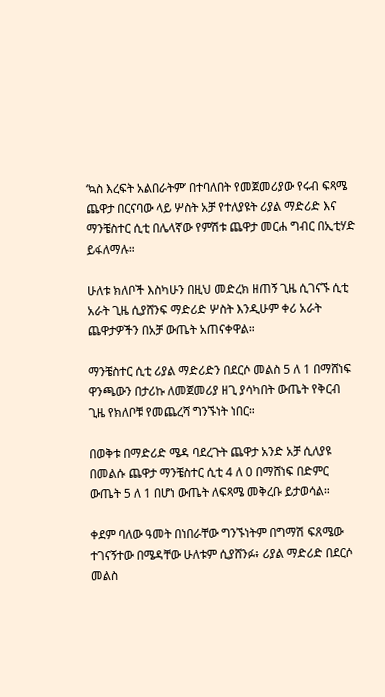‘ኳስ እረፍት አልበራትም’ በተባለበት የመጀመሪያው የሩብ ፍጻሜ ጨዋታ በርናባው ላይ ሦስት አቻ የተለያዩት ሪያል ማድሪድ እና ማንቼስተር ሲቲ በሌላኛው የምሽቱ ጨዋታ መርሐ ግብር በኢቲሃድ ይፋለማሉ።

ሁለቱ ክለቦች እስካሁን በዚህ መድረክ ዘጠኝ ጊዜ ሲገናኙ ሲቲ አራት ጊዜ ሲያሸንፍ ማድሪድ ሦስት እንዲሁም ቀሪ አራት ጨዋታዎችን በአቻ ውጤት አጠናቀዋል።

ማንቼስተር ሲቲ ሪያል ማድሪድን በደርሶ መልስ 5 ለ 1 በማሸነፍ ዋንጫውን በታሪኩ ለመጀመሪያ ዘጊ ያሳካበት ውጤት የቅርብ ጊዜ የክለቦቹ የመጨረሻ ግንኙነት ነበር።

በወቅቱ በማድሪድ ሜዳ ባደረጉት ጨዋታ አንድ አቻ ሲለያዩ በመልሱ ጨዋታ ማንቼስተር ሲቲ 4 ለ 0 በማሸነፍ በድምር ውጤት 5 ለ 1 በሆነ ውጤት ለፍጻሜ መቅረቡ ይታወሳል።

ቀደም ባለው ዓመት በነበራቸው ግንኙነትም በግማሽ ፍጸሜው ተገናኝተው በሜዳቸው ሁለቱም ሲያሸንፉ፥ ሪያል ማድሪድ በደርሶ መልስ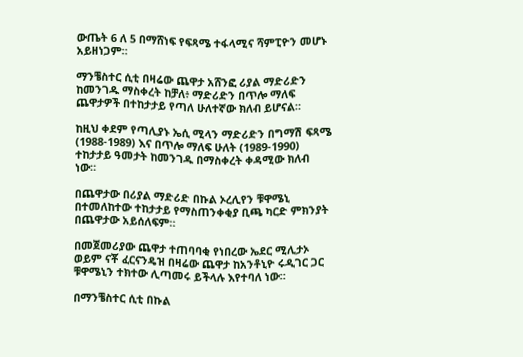ውጤት 6 ለ 5 በማሸነፍ የፍጻሜ ተፋላሚና ሻምፒዮን መሆኑ አይዘነጋም።

ማንቼስተር ሲቲ በዛሬው ጨዋታ አሸንፎ ሪያል ማድሪድን ከመንገዱ ማስቀረት ከቻለ፥ ማድሪድን በጥሎ ማለፍ ጨዋታዎች በተከታታይ የጣለ ሁለተኛው ክለብ ይሆናል።

ከዚህ ቀደም የጣሊያኑ ኤሲ ሚላን ማድሪድን በግማሽ ፍጻሜ (1988-1989) እና በጥሎ ማለፍ ሁለት (1989-1990) ተከታታይ ዓመታት ከመንገዱ በማስቀረት ቀዳሚው ክለብ ነው።

በጨዋታው በሪያል ማድሪድ በኩል ኦረሊየን ቹዋሜኒ በተመለከተው ተከታታይ የማስጠንቀቂያ ቢጫ ካርድ ምክንያት በጨዋታው አይሰለፍም።

በመጀመሪያው ጨዋታ ተጠባባቂ የነበረው ኤደር ሚሊታኦ ወይም ናቾ ፈርናንዴዝ በዛሬው ጨዋታ ከአንቶኒዮ ሩዲገር ጋር ቹዋሜኒን ተክተው ሊጣመሩ ይችላሉ እየተባለ ነው።

በማንቼስተር ሲቲ በኩል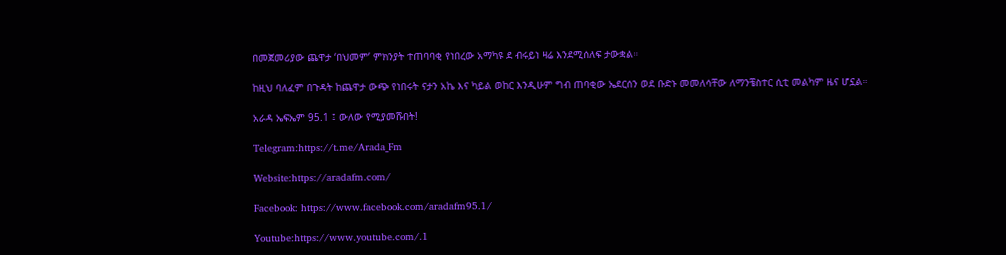በመጀመሪያው ጨዋታ ‘በህመም’ ምክንያት ተጠባባቂ የነበረው አማካዩ ደ ብሩይነ ዛሬ እንደሚሰለፍ ታውቋል።

ከዚህ ባለፈም በጉዳት ከጨዋታ ውጭ የነበሩት ናታን አኬ እና ካይል ወከር እንዲሁም ግብ ጠባቂው ኤደርሰን ወደ ቡድኑ መመለሳቸው ለማንቼስተር ሲቲ መልካም ዜና ሆኗል።

አራዳ ኤፍኤም 95.1 ፤ ውለው የሚያመሹበት!

Telegram:https://t.me/Arada_Fm

Website:https://aradafm.com/

Facebook: https://www.facebook.com/aradafm95.1/

Youtube:https://www.youtube.com/.1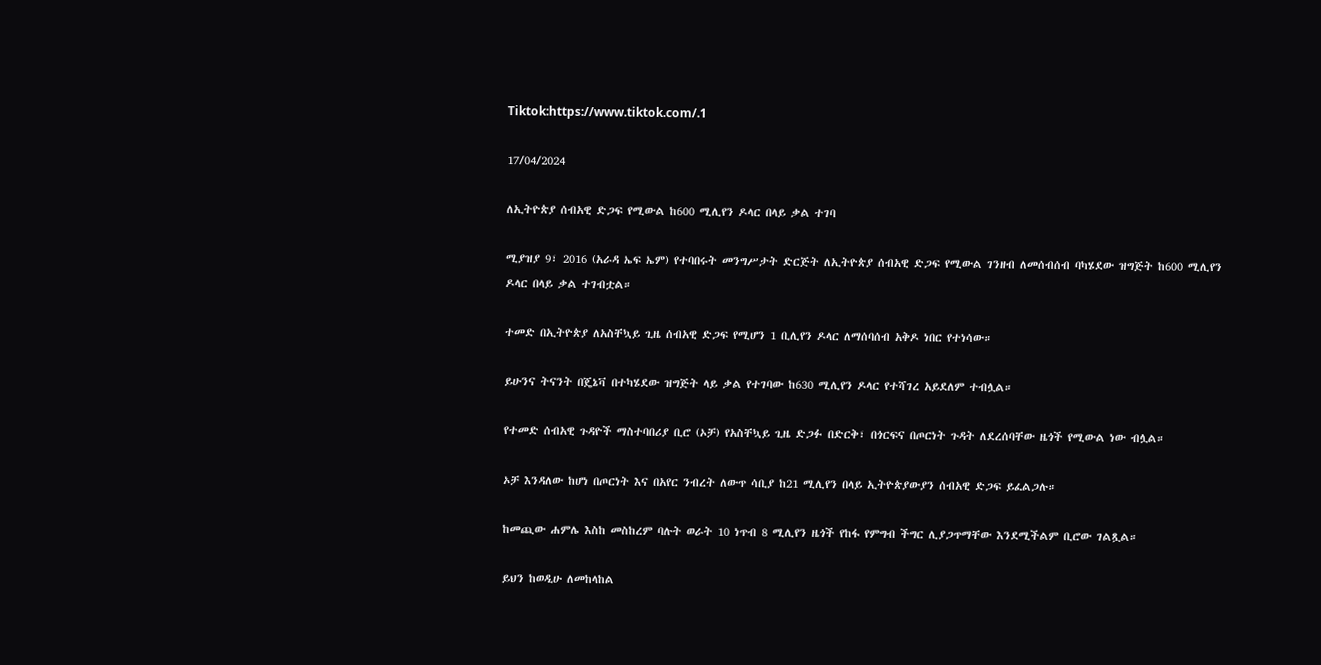Tiktok:https://www.tiktok.com/.1

17/04/2024

ለኢትዮጵያ ሰብአዊ ድጋፍ የሚውል ከ600 ሚሊየን ዶላር በላይ ቃል ተገባ

ሚያዝያ 9፣ 2016 (አራዳ ኤፍ ኤም) የተባበሩት መንግሥታት ድርጅት ለኢትዮጵያ ሰብአዊ ድጋፍ የሚውል ገንዘብ ለመሰብሰብ ባካሄደው ዝግጅት ከ600 ሚሊየን ዶላር በላይ ቃል ተገብቷል።

ተመድ በኢትዮጵያ ለአስቸኳይ ጊዜ ሰብአዊ ድጋፍ የሚሆን 1 ቢሊየን ዶላር ለማሰባሰብ አቅዶ ነበር የተነሳው።

ይሁንና ትናንት በጄኔቫ በተካሄደው ዝግጅት ላይ ቃል የተገባው ከ630 ሚሊየን ዶላር የተሻገረ አይደለም ተብሏል።

የተመድ ሰብአዊ ጉዳዮች ማስተባበሪያ ቢሮ (ኦቻ) የአስቸኳይ ጊዜ ድጋፉ በድርቅ፣ በጎርፍና በጦርነት ጉዳት ለደረሰባቸው ዜጎች የሚውል ነው ብሏል።

ኦቻ እንዳለው ከሆነ በጦርነት እና በአየር ንብረት ለውጥ ሳቢያ ከ21 ሚሊየን በላይ ኢትዮጵያውያን ሰብአዊ ድጋፍ ይፈልጋሉ።

ከመጪው ሐምሌ እስከ መስከረም ባሉት ወራት 10 ነጥብ 8 ሚሊየን ዜጎች የከፋ የምግብ ችግር ሊያጋጥማቸው እንደሚችልም ቢሮው ገልጿል።

ይህን ከወዲሁ ለመከላከል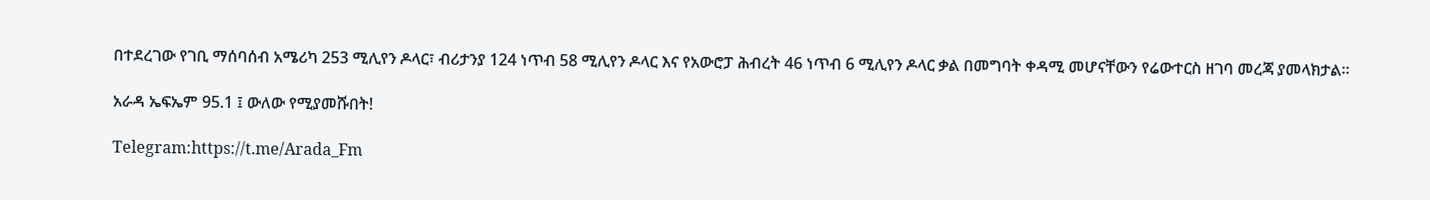በተደረገው የገቢ ማሰባሰብ አሜሪካ 253 ሚሊየን ዶላር፣ ብሪታንያ 124 ነጥብ 58 ሚሊየን ዶላር እና የአውሮፓ ሕብረት 46 ነጥብ 6 ሚሊየን ዶላር ቃል በመግባት ቀዳሚ መሆናቸውን የሬውተርስ ዘገባ መረጃ ያመላክታል።

አራዳ ኤፍኤም 95.1 ፤ ውለው የሚያመሹበት!

Telegram:https://t.me/Arada_Fm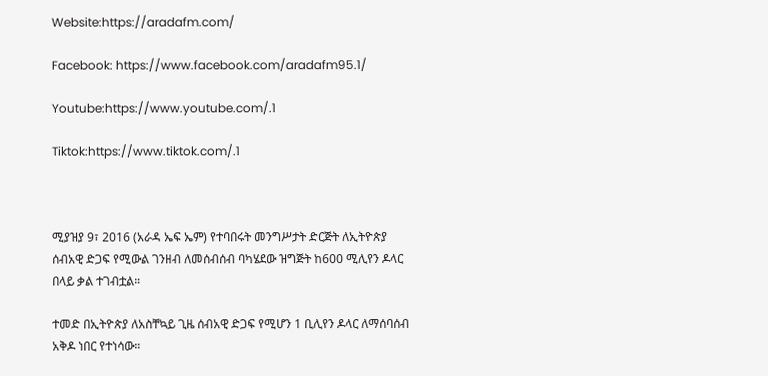Website:https://aradafm.com/

Facebook: https://www.facebook.com/aradafm95.1/

Youtube:https://www.youtube.com/.1

Tiktok:https://www.tiktok.com/.1



ሚያዝያ 9፣ 2016 (አራዳ ኤፍ ኤም) የተባበሩት መንግሥታት ድርጅት ለኢትዮጵያ ሰብአዊ ድጋፍ የሚውል ገንዘብ ለመሰብሰብ ባካሄደው ዝግጅት ከ600 ሚሊየን ዶላር በላይ ቃል ተገብቷል።

ተመድ በኢትዮጵያ ለአስቸኳይ ጊዜ ሰብአዊ ድጋፍ የሚሆን 1 ቢሊየን ዶላር ለማሰባሰብ አቅዶ ነበር የተነሳው።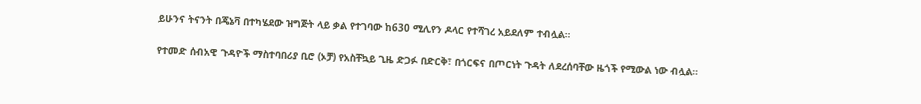ይሁንና ትናንት በጄኔቫ በተካሄደው ዝግጅት ላይ ቃል የተገባው ከ630 ሚሊየን ዶላር የተሻገረ አይደለም ተብሏል።

የተመድ ሰብአዊ ጉዳዮች ማስተባበሪያ ቢሮ (ኦቻ) የአስቸኳይ ጊዜ ድጋፉ በድርቅ፣ በጎርፍና በጦርነት ጉዳት ለደረሰባቸው ዜጎች የሚውል ነው ብሏል።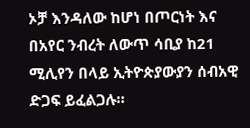ኦቻ እንዳለው ከሆነ በጦርነት እና በአየር ንብረት ለውጥ ሳቢያ ከ21 ሚሊየን በላይ ኢትዮጵያውያን ሰብአዊ ድጋፍ ይፈልጋሉ።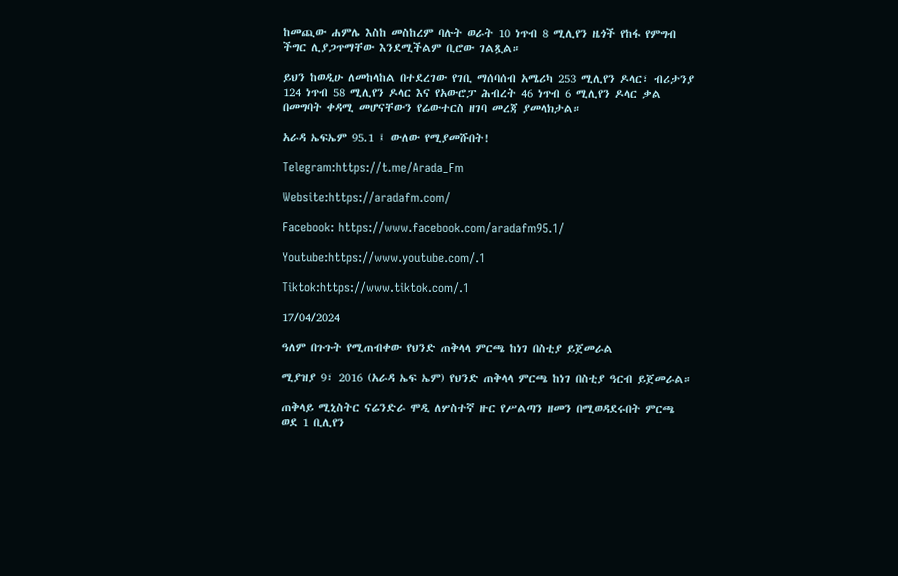ከመጪው ሐምሌ እስከ መስከረም ባሉት ወራት 10 ነጥብ 8 ሚሊየን ዜጎች የከፋ የምግብ ችግር ሊያጋጥማቸው እንደሚችልም ቢሮው ገልጿል።

ይህን ከወዲሁ ለመከላከል በተደረገው የገቢ ማሰባሰብ አሜሪካ 253 ሚሊየን ዶላር፣ ብሪታንያ 124 ነጥብ 58 ሚሊየን ዶላር እና የአውሮፓ ሕብረት 46 ነጥብ 6 ሚሊየን ዶላር ቃል በመግባት ቀዳሚ መሆናቸውን የሬውተርስ ዘገባ መረጃ ያመላክታል።

አራዳ ኤፍኤም 95.1 ፤ ውለው የሚያመሹበት!

Telegram:https://t.me/Arada_Fm

Website:https://aradafm.com/

Facebook: https://www.facebook.com/aradafm95.1/

Youtube:https://www.youtube.com/.1

Tiktok:https://www.tiktok.com/.1

17/04/2024

ዓለም በጉጉት የሚጠብቀው የህንድ ጠቅላላ ምርጫ ከነገ በስቲያ ይጀመራል

ሚያዝያ 9፣ 2016 (አራዳ ኤፍ ኤም) የህንድ ጠቅላላ ምርጫ ከነገ በስቲያ ዓርብ ይጀመራል።

ጠቅላይ ሚኒስትር ናሬንድራ ሞዲ ለሦስተኛ ዙር የሥልጣን ዘመን በሚወዳደሩበት ምርጫ ወደ 1 ቢሊየን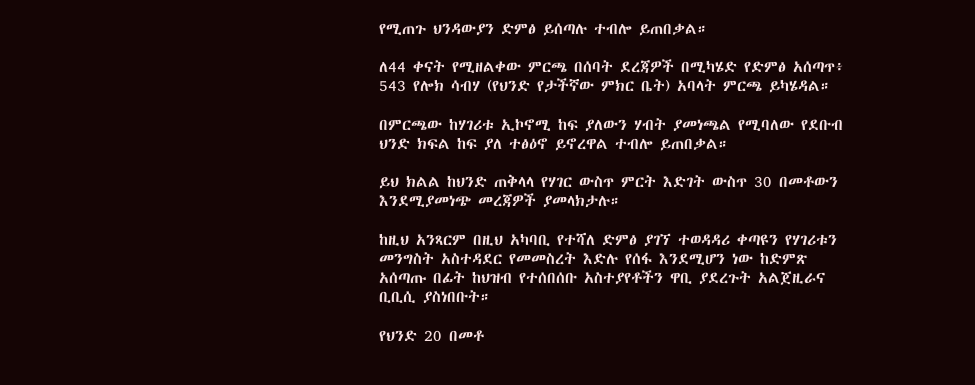የሚጠጉ ህንዳውያን ድምፅ ይሰጣሉ ተብሎ ይጠበቃል።

ለ44 ቀናት የሚዘልቀው ምርጫ በሰባት ደረጃዎች በሚካሄድ የድምፅ አሰጣጥ፥ 543 የሎክ ሳብሃ (የህንድ የታችኛው ምክር ቤት) አባላት ምርጫ ይካሄዳል።

በምርጫው ከሃገሪቱ ኢኮኖሚ ከፍ ያለውን ሃብት ያመነጫል የሚባለው የደቡብ ህንድ ክፍል ከፍ ያለ ተፅዕኖ ይኖረዋል ተብሎ ይጠበቃል።

ይህ ክልል ከህንድ ጠቅላላ የሃገር ውስጥ ምርት እድገት ውስጥ 30 በመቶውን እንደሚያመነጭ መረጃዎች ያመላክታሉ።

ከዚህ አንጻርም በዚህ አካባቢ የተሻለ ድምፅ ያገኘ ተወዳዳሪ ቀጣዩን የሃገሪቱን መንግስት አስተዳደር የመመስረት እድሉ የሰፋ እንደሚሆን ነው ከድምጽ አሰጣጡ በፊት ከህዝብ የተሰበሰቡ አስተያየቶችን ዋቢ ያደረጉት አልጀዚራና ቢቢሲ ያስነበቡት።

የህንድ 20 በመቶ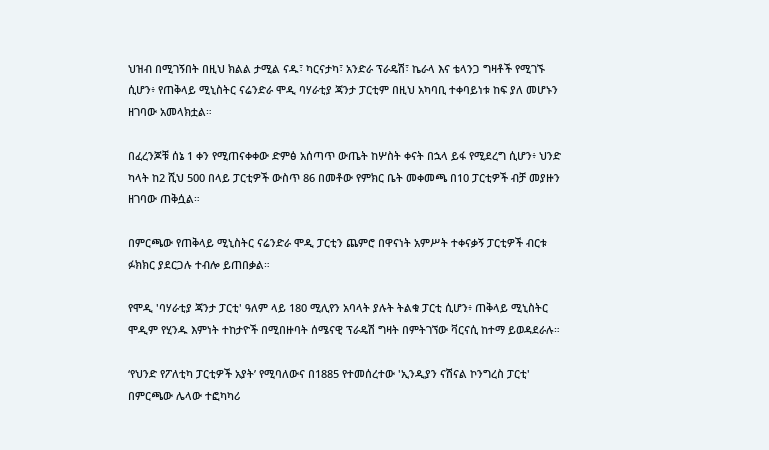ህዝብ በሚገኝበት በዚህ ክልል ታሚል ናዱ፣ ካርናታካ፣ አንድራ ፕራዴሽ፣ ኬራላ እና ቴላንጋ ግዛቶች የሚገኙ ሲሆን፥ የጠቅላይ ሚኒስትር ናሬንድራ ሞዲ ባሃራቲያ ጃንታ ፓርቲም በዚህ አካባቢ ተቀባይነቱ ከፍ ያለ መሆኑን ዘገባው አመላክቷል።

በፈረንጆቹ ሰኔ 1 ቀን የሚጠናቀቀው ድምፅ አሰጣጥ ውጤት ከሦስት ቀናት በኋላ ይፋ የሚደረግ ሲሆን፥ ህንድ ካላት ከ2 ሺህ 500 በላይ ፓርቲዎች ውስጥ 86 በመቶው የምክር ቤት መቀመጫ በ10 ፓርቲዎች ብቻ መያዙን ዘገባው ጠቅሷል።

በምርጫው የጠቅላይ ሚኒስትር ናሬንድራ ሞዲ ፓርቲን ጨምሮ በዋናነት አምሥት ተቀናቃኝ ፓርቲዎች ብርቱ ፉክክር ያደርጋሉ ተብሎ ይጠበቃል።

የሞዲ 'ባሃራቲያ ጃንታ ፓርቲ' ዓለም ላይ 180 ሚሊየን አባላት ያሉት ትልቁ ፓርቲ ሲሆን፥ ጠቅላይ ሚኒስትር ሞዲም የሂንዱ እምነት ተከታዮች በሚበዙባት ሰሜናዊ ፕራዴሽ ግዛት በምትገኘው ቫርናሲ ከተማ ይወዳደራሉ።

‘የህንድ የፖለቲካ ፓርቲዎች አያት’ የሚባለውና በ1885 የተመሰረተው 'ኢንዲያን ናሽናል ኮንግረስ ፓርቲ' በምርጫው ሌላው ተፎካካሪ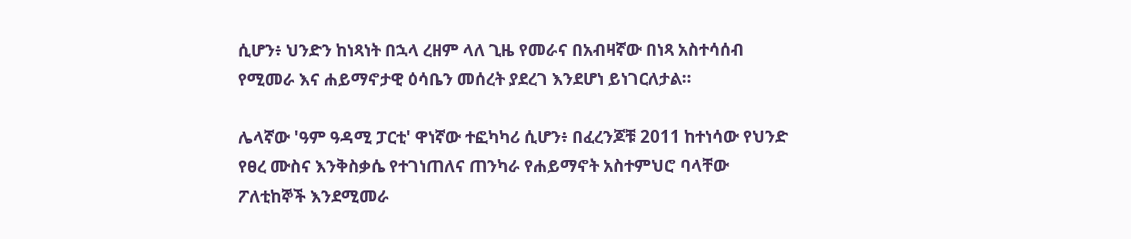ሲሆን፥ ህንድን ከነጻነት በኋላ ረዘም ላለ ጊዜ የመራና በአብዛኛው በነጻ አስተሳሰብ የሚመራ እና ሐይማኖታዊ ዕሳቤን መሰረት ያደረገ እንደሆነ ይነገርለታል።

ሌላኛው 'ዓም ዓዳሚ ፓርቲ' ዋነኛው ተፎካካሪ ሲሆን፥ በፈረንጆቹ 2011 ከተነሳው የህንድ የፀረ ሙስና እንቅስቃሴ የተገነጠለና ጠንካራ የሐይማኖት አስተምህሮ ባላቸው ፖለቲከኞች እንደሚመራ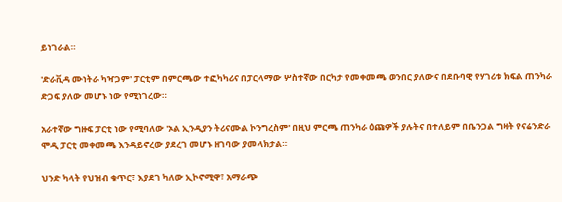ይነገራል።

'ድራቪዳ ሙነትራ ካዣጋም' ፓርቲም በምርጫው ተፎካካሪና በፓርላማው ሦስተኛው በርካታ የመቀመጫ ወንበር ያለውና በደቡባዊ የሃገሪቱ ክፍል ጠንካራ ድጋፍ ያለው መሆኑ ነው የሚነገረው።

አራተኛው ግዙፍ ፓርቲ ነው የሚባለው 'ኦል ኢንዲያን ትሪናሙል ኮንግረስም' በዚህ ምርጫ ጠንካራ ዕጩዎች ያሉትና በተለይም በቤንጋል ግዛት የናሬንድራ ሞዲ ፓርቲ መቀመጫ እንዳይኖረው ያደረገ መሆኑ ዘገባው ያመላክታል።

ህንድ ካላት የህዝብ ቁጥር፣ እያደገ ካለው ኢኮኖሚዋ፣ አማራጭ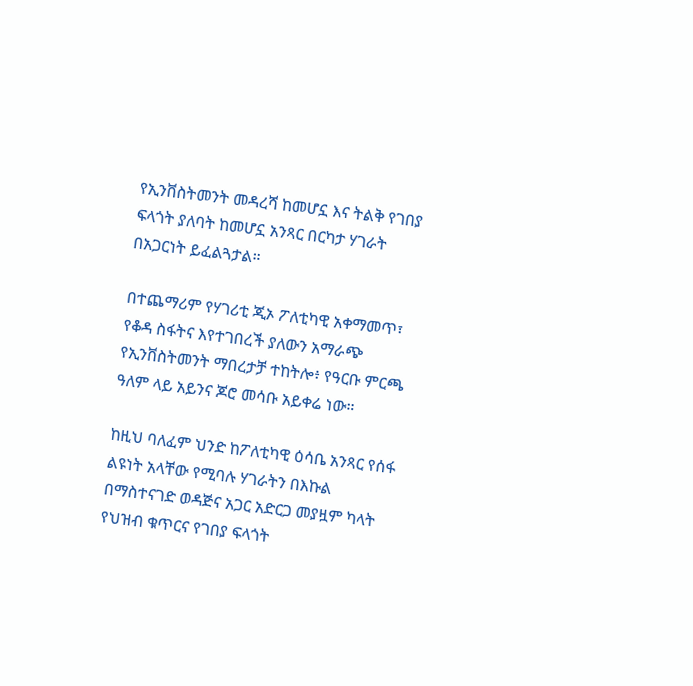የኢንቨስትመንት መዳረሻ ከመሆኗ እና ትልቅ የገበያ ፍላጎት ያለባት ከመሆኗ አንጻር በርካታ ሃገራት በአጋርነት ይፈልጓታል።

በተጨማሪም የሃገሪቲ ጂኦ ፖለቲካዊ አቀማመጥ፣ የቆዳ ስፋትና እየተገበረች ያለውን አማራጭ የኢንቨስትመንት ማበረታቻ ተከትሎ፥ የዓርቡ ምርጫ ዓለም ላይ አይንና ጆሮ መሳቡ አይቀሬ ነው።

ከዚህ ባለፈም ህንድ ከፖለቲካዊ ዕሳቤ አንጻር የሰፋ ልዩነት አላቸው የሚባሉ ሃገራትን በእኩል በማስተናገድ ወዳጅና አጋር አድርጋ መያዟም ካላት የህዝብ ቁጥርና የገበያ ፍላጎት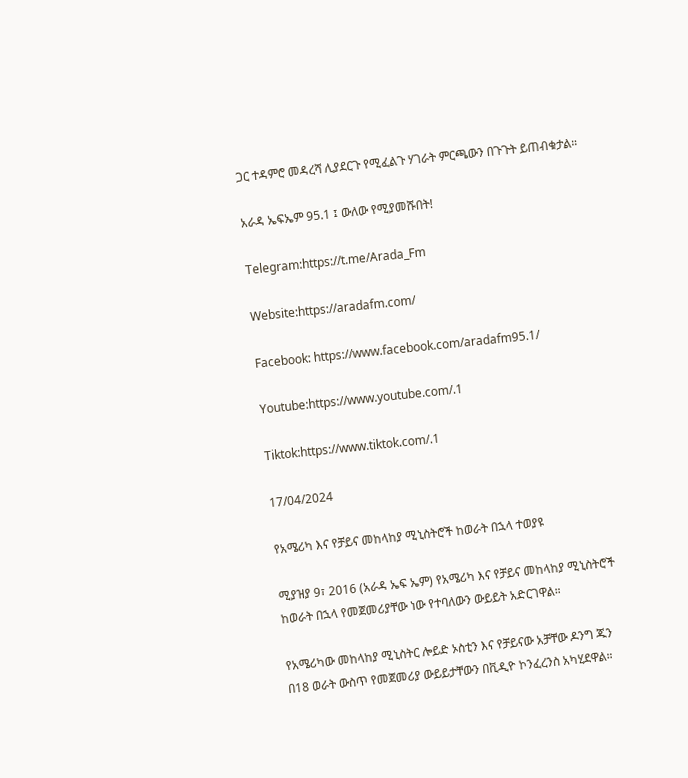ጋር ተዳምሮ መዳረሻ ሊያደርጉ የሚፈልጉ ሃገራት ምርጫውን በጉጉት ይጠብቁታል።

አራዳ ኤፍኤም 95.1 ፤ ውለው የሚያመሹበት!

Telegram:https://t.me/Arada_Fm

Website:https://aradafm.com/

Facebook: https://www.facebook.com/aradafm95.1/

Youtube:https://www.youtube.com/.1

Tiktok:https://www.tiktok.com/.1

17/04/2024

የአሜሪካ እና የቻይና መከላከያ ሚኒስትሮች ከወራት በኋላ ተወያዩ

ሚያዝያ 9፣ 2016 (አራዳ ኤፍ ኤም) የአሜሪካ እና የቻይና መከላከያ ሚኒስትሮች ከወራት በኋላ የመጀመሪያቸው ነው የተባለውን ውይይት አድርገዋል።

የአሜሪካው መከላከያ ሚኒስትር ሎይድ ኦስቲን እና የቻይናው አቻቸው ዶንግ ጁን በ18 ወራት ውስጥ የመጀመሪያ ውይይታቸውን በቪዲዮ ኮንፈረንስ አካሂደዋል።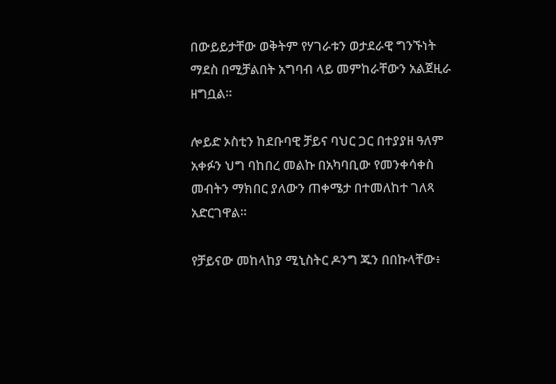በውይይታቸው ወቅትም የሃገራቱን ወታደራዊ ግንኙነት ማደስ በሚቻልበት አግባብ ላይ መምከራቸውን አልጀዚራ ዘግቧል።

ሎይድ ኦስቲን ከደቡባዊ ቻይና ባህር ጋር በተያያዘ ዓለም አቀፉን ህግ ባከበረ መልኩ በአካባቢው የመንቀሳቀስ መብትን ማክበር ያለውን ጠቀሜታ በተመለከተ ገለጻ አድርገዋል።

የቻይናው መከላከያ ሚኒስትር ዶንግ ጁን በበኩላቸው፥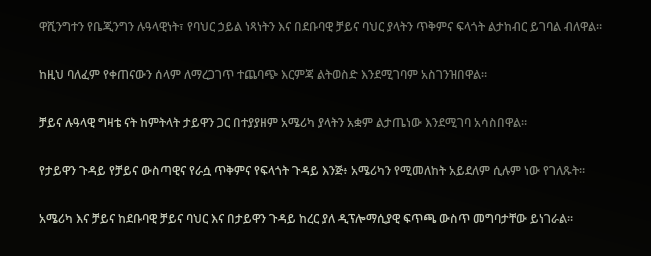ዋሺንግተን የቤጂንግን ሉዓላዊነት፣ የባህር ኃይል ነጻነትን እና በደቡባዊ ቻይና ባህር ያላትን ጥቅምና ፍላጎት ልታከብር ይገባል ብለዋል።

ከዚህ ባለፈም የቀጠናውን ሰላም ለማረጋገጥ ተጨባጭ እርምጃ ልትወስድ እንደሚገባም አስገንዝበዋል።

ቻይና ሉዓላዊ ግዛቴ ናት ከምትላት ታይዋን ጋር በተያያዘም አሜሪካ ያላትን አቋም ልታጤነው እንደሚገባ አሳስበዋል።

የታይዋን ጉዳይ የቻይና ውስጣዊና የራሷ ጥቅምና የፍላጎት ጉዳይ እንጅ፥ አሜሪካን የሚመለከት አይደለም ሲሉም ነው የገለጹት።

አሜሪካ እና ቻይና ከደቡባዊ ቻይና ባህር እና በታይዋን ጉዳይ ከረር ያለ ዲፕሎማሲያዊ ፍጥጫ ውስጥ መግባታቸው ይነገራል።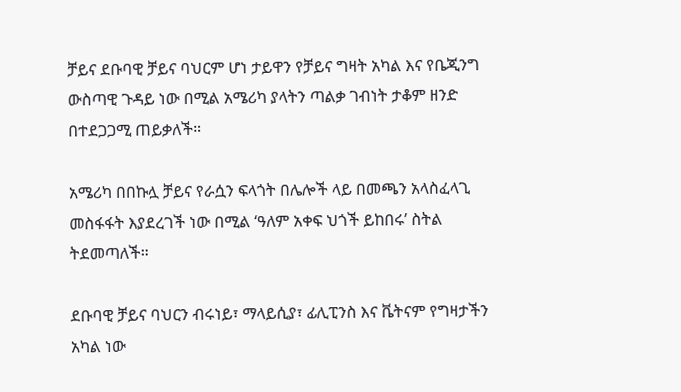ቻይና ደቡባዊ ቻይና ባህርም ሆነ ታይዋን የቻይና ግዛት አካል እና የቤጂንግ ውስጣዊ ጉዳይ ነው በሚል አሜሪካ ያላትን ጣልቃ ገብነት ታቆም ዘንድ በተደጋጋሚ ጠይቃለች።

አሜሪካ በበኩሏ ቻይና የራሷን ፍላጎት በሌሎች ላይ በመጫን አላስፈላጊ መስፋፋት እያደረገች ነው በሚል ‘ዓለም አቀፍ ህጎች ይከበሩ’ ስትል ትደመጣለች።

ደቡባዊ ቻይና ባህርን ብሩነይ፣ ማላይሲያ፣ ፊሊፒንስ እና ቬትናም የግዛታችን አካል ነው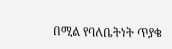በሚል የባለቤትነት ጥያቄ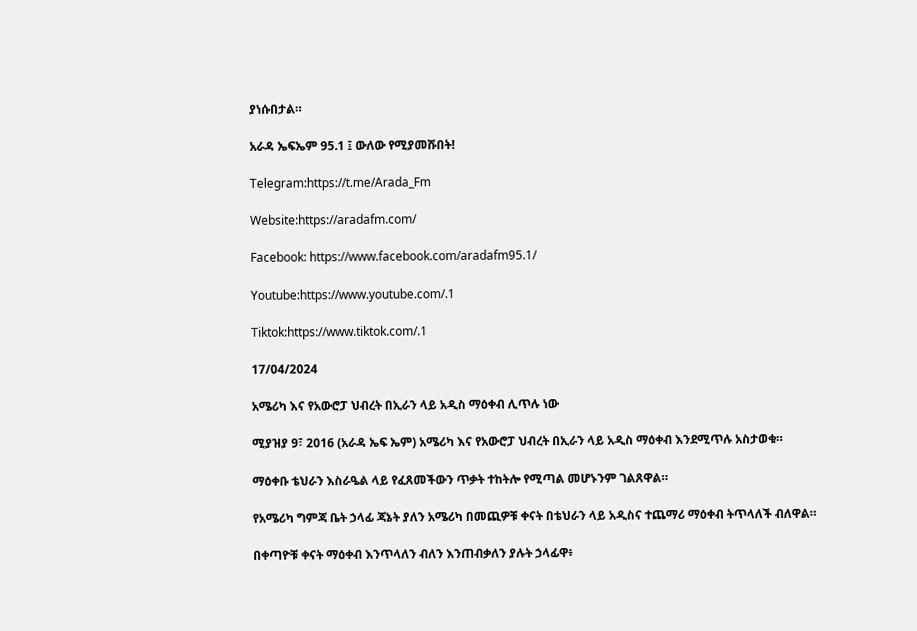ያነሱበታል።

አራዳ ኤፍኤም 95.1 ፤ ውለው የሚያመሹበት!

Telegram:https://t.me/Arada_Fm

Website:https://aradafm.com/

Facebook: https://www.facebook.com/aradafm95.1/

Youtube:https://www.youtube.com/.1

Tiktok:https://www.tiktok.com/.1

17/04/2024

አሜሪካ እና የአውሮፓ ህብረት በኢራን ላይ አዲስ ማዕቀብ ሊጥሉ ነው

ሚያዝያ 9፣ 2016 (አራዳ ኤፍ ኤም) አሜሪካ እና የአውሮፓ ህብረት በኢራን ላይ አዲስ ማዕቀብ እንደሚጥሉ አስታወቁ።

ማዕቀቡ ቴህራን እስራዔል ላይ የፈጸመችውን ጥቃት ተከትሎ የሚጣል መሆኑንም ገልጸዋል።

የአሜሪካ ግምጃ ቤት ኃላፊ ጃኔት ያለን አሜሪካ በመጪዎቹ ቀናት በቴህራን ላይ አዲስና ተጨማሪ ማዕቀብ ትጥላለች ብለዋል።

በቀጣዮቹ ቀናት ማዕቀብ እንጥላለን ብለን እንጠብቃለን ያሉት ኃላፊዋ፥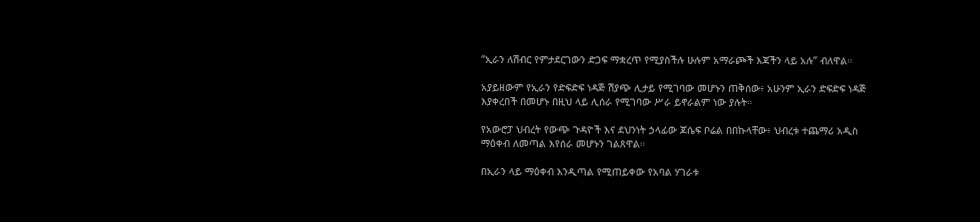“ኢራን ለሽብር የምታደርገውን ድጋፍ ማቋረጥ የሚያስችሉ ሁሉም አማራጮች እጃችን ላይ አሉ” ብለዋል።

አያይዘውም የኢራን የድፍድፍ ነዳጅ ሽያጭ ሊታይ የሚገባው መሆኑን ጠቅሰው፥ አሁንም ኢራን ድፍድፍ ነዳጅ እያቀረበች በመሆኑ በዚህ ላይ ሊሰራ የሚገባው ሥራ ይኖራልም ነው ያሉት።

የአውሮፓ ህብረት የውጭ ጉዳዮች እና ደህንነት ኃላፊው ጆሴፍ ቦሬል በበኩላቸው፥ ህብረቱ ተጨማሪ አዲስ ማዕቀብ ለመጣል እየሰራ መሆኑን ገልጸዋል።

በኢራን ላይ ማዕቀብ እንዲጣል የሚጠይቀው የአባል ሃገራቱ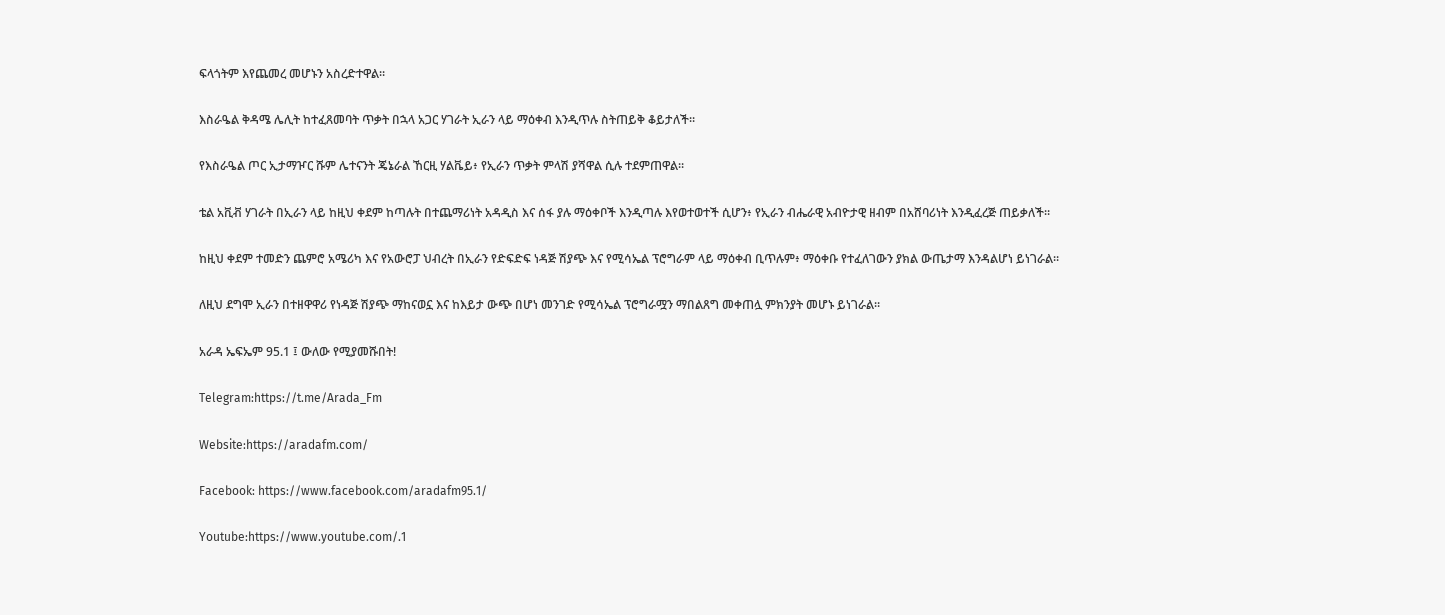ፍላጎትም እየጨመረ መሆኑን አስረድተዋል።

እስራዔል ቅዳሜ ሌሊት ከተፈጸመባት ጥቃት በኋላ አጋር ሃገራት ኢራን ላይ ማዕቀብ እንዲጥሉ ስትጠይቅ ቆይታለች።

የእስራዔል ጦር ኢታማዦር ሹም ሌተናንት ጄኔራል ኸርዚ ሃልቬይ፥ የኢራን ጥቃት ምላሽ ያሻዋል ሲሉ ተደምጠዋል።

ቴል አቪቭ ሃገራት በኢራን ላይ ከዚህ ቀደም ከጣሉት በተጨማሪነት አዳዲስ እና ሰፋ ያሉ ማዕቀቦች እንዲጣሉ እየወተወተች ሲሆን፥ የኢራን ብሔራዊ አብዮታዊ ዘብም በአሸባሪነት እንዲፈረጅ ጠይቃለች።

ከዚህ ቀደም ተመድን ጨምሮ አሜሪካ እና የአውሮፓ ህብረት በኢራን የድፍድፍ ነዳጅ ሽያጭ እና የሚሳኤል ፕሮግራም ላይ ማዕቀብ ቢጥሉም፥ ማዕቀቡ የተፈለገውን ያክል ውጤታማ እንዳልሆነ ይነገራል።

ለዚህ ደግሞ ኢራን በተዘዋዋሪ የነዳጅ ሽያጭ ማከናወኗ እና ከእይታ ውጭ በሆነ መንገድ የሚሳኤል ፕሮግራሟን ማበልጸግ መቀጠሏ ምክንያት መሆኑ ይነገራል።

አራዳ ኤፍኤም 95.1 ፤ ውለው የሚያመሹበት!

Telegram:https://t.me/Arada_Fm

Website:https://aradafm.com/

Facebook: https://www.facebook.com/aradafm95.1/

Youtube:https://www.youtube.com/.1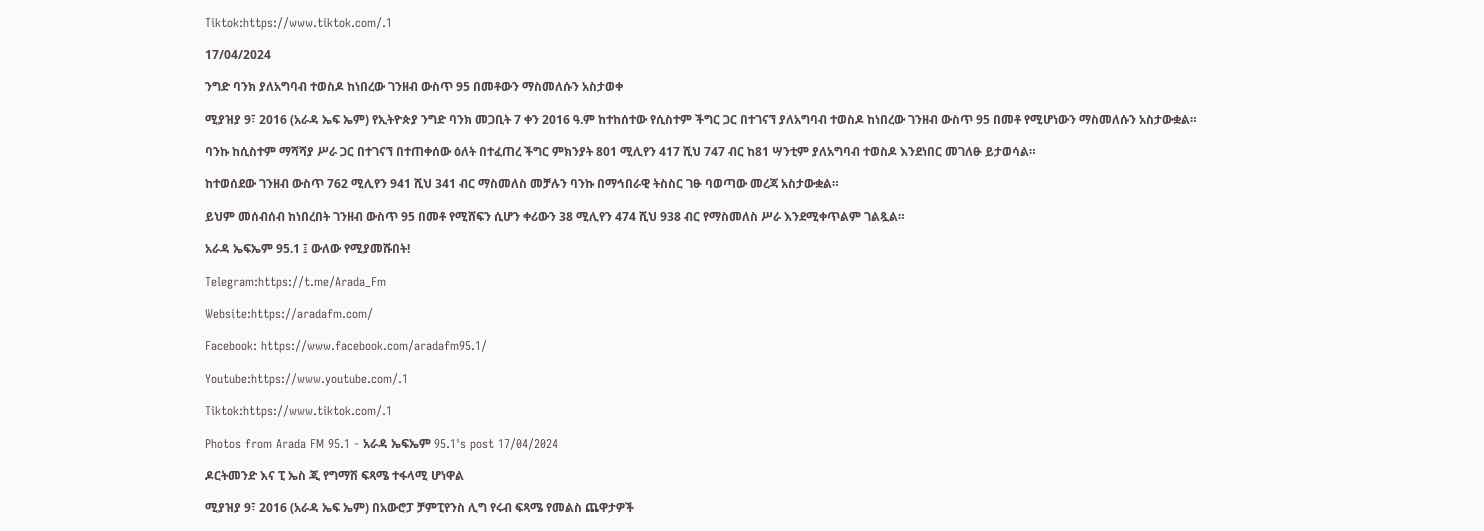Tiktok:https://www.tiktok.com/.1

17/04/2024

ንግድ ባንክ ያለአግባብ ተወስዶ ከነበረው ገንዘብ ውስጥ 95 በመቶውን ማስመለሱን አስታወቀ

ሚያዝያ 9፣ 2016 (አራዳ ኤፍ ኤም) የኢትዮጵያ ንግድ ባንክ መጋቢት 7 ቀን 2016 ዓ.ም ከተከሰተው የሲስተም ችግር ጋር በተገናኘ ያለአግባብ ተወስዶ ከነበረው ገንዘብ ውስጥ 95 በመቶ የሚሆነውን ማስመለሱን አስታውቋል።

ባንኩ ከሲስተም ማሻሻያ ሥራ ጋር በተገናኘ በተጠቀሰው ዕለት በተፈጠረ ችግር ምክንያት 801 ሚሊየን 417 ሺህ 747 ብር ከ81 ሣንቲም ያለአግባብ ተወስዶ እንደነበር መገለፁ ይታወሳል።

ከተወሰደው ገንዘብ ውስጥ 762 ሚሊየን 941 ሺህ 341 ብር ማስመለስ መቻሉን ባንኩ በማኅበራዊ ትስስር ገፁ ባወጣው መረጃ አስታውቋል።

ይህም መሰብሰብ ከነበረበት ገንዘብ ውስጥ 95 በመቶ የሚሸፍን ሲሆን ቀሪውን 38 ሚሊየን 474 ሺህ 938 ብር የማስመለስ ሥራ እንደሚቀጥልም ገልጿል።

አራዳ ኤፍኤም 95.1 ፤ ውለው የሚያመሹበት!

Telegram:https://t.me/Arada_Fm

Website:https://aradafm.com/

Facebook: https://www.facebook.com/aradafm95.1/

Youtube:https://www.youtube.com/.1

Tiktok:https://www.tiktok.com/.1

Photos from Arada FM 95.1 - አራዳ ኤፍኤም 95.1's post 17/04/2024

ዶርትመንድ እና ፒ ኤስ ጂ የግማሽ ፍጻሜ ተፋላሚ ሆነዋል

ሚያዝያ 9፣ 2016 (አራዳ ኤፍ ኤም) በአውሮፓ ቻምፒየንስ ሊግ የሩብ ፍጻሜ የመልስ ጨዋታዎች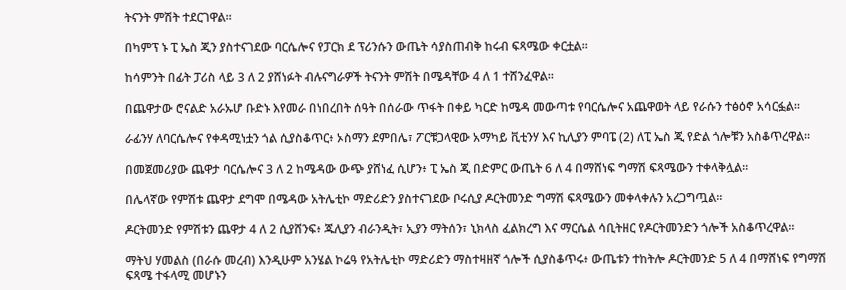ትናንት ምሽት ተደርገዋል።

በካምፕ ኑ ፒ ኤስ ጂን ያስተናገደው ባርሴሎና የፓርክ ደ ፕሪንሱን ውጤት ሳያስጠብቅ ከሩብ ፍጻሜው ቀርቷል።

ከሳምንት በፊት ፓሪስ ላይ 3 ለ 2 ያሸነፉት ብሉናግራዎች ትናንት ምሽት በሜዳቸው 4 ለ 1 ተሸንፈዋል።

በጨዋታው ሮናልድ አራኡሆ ቡድኑ እየመራ በነበረበት ሰዓት በሰራው ጥፋት በቀይ ካርድ ከሜዳ መውጣቱ የባርሴሎና አጨዋወት ላይ የራሱን ተፅዕኖ አሳርፏል።

ራፊንሃ ለባርሴሎና የቀዳሚነቷን ጎል ሲያስቆጥር፥ ኦስማን ደምበሌ፣ ፖርቹጋላዊው አማካይ ቪቲንሃ እና ኪሊያን ምባፔ (2) ለፒ ኤስ ጂ የድል ጎሎቹን አስቆጥረዋል።

በመጀመሪያው ጨዋታ ባርሴሎና 3 ለ 2 ከሜዳው ውጭ ያሸነፈ ሲሆን፥ ፒ ኤስ ጂ በድምር ውጤት 6 ለ 4 በማሸነፍ ግማሽ ፍጻሜውን ተቀላቅሏል።

በሌላኛው የምሽቱ ጨዋታ ደግሞ በሜዳው አትሌቲኮ ማድሪድን ያስተናገደው ቦሩሲያ ዶርትመንድ ግማሽ ፍጻሜውን መቀላቀሉን አረጋግጧል።

ዶርትመንድ የምሽቱን ጨዋታ 4 ለ 2 ሲያሸንፍ፥ ጁሊያን ብራንዲት፣ ኢያን ማትሰን፣ ኒክላስ ፈልክረግ እና ማርሴል ሳቢትዘር የዶርትመንድን ጎሎች አስቆጥረዋል።

ማትህ ሃመልስ (በራሱ መረብ) እንዲሁም አንሄል ኮሬዓ የአትሌቲኮ ማድሪድን ማስተዛዘኛ ጎሎች ሲያስቆጥሩ፥ ውጤቱን ተከትሎ ዶርትመንድ 5 ለ 4 በማሸነፍ የግማሽ ፍጻሜ ተፋላሚ መሆኑን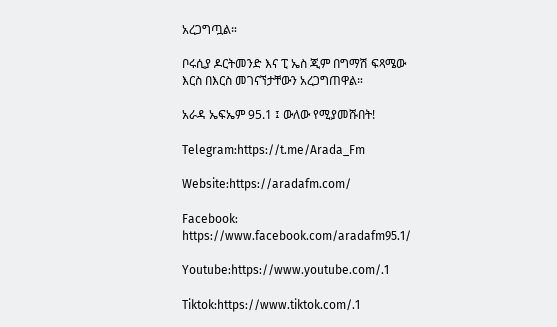አረጋግጧል።

ቦሩሲያ ዶርትመንድ እና ፒ ኤስ ጂም በግማሽ ፍጻሜው እርስ በእርስ መገናኘታቸውን አረጋግጠዋል።

አራዳ ኤፍኤም 95.1 ፤ ውለው የሚያመሹበት!

Telegram:https://t.me/Arada_Fm

Website:https://aradafm.com/

Facebook: https://www.facebook.com/aradafm95.1/

Youtube:https://www.youtube.com/.1

Tiktok:https://www.tiktok.com/.1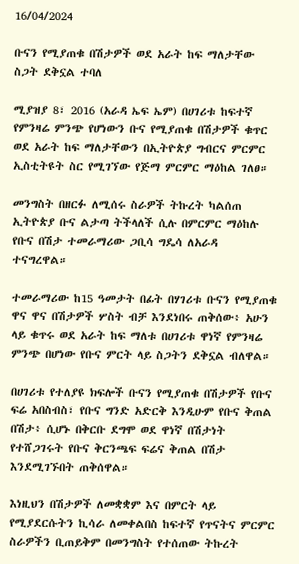16/04/2024

ቡናን የሚያጠቁ በሽታዎች ወደ አራት ከፍ ማለታቸው ስጋት ደቅኗል ተባለ

ሚያዝያ 8፣ 2016 (አራዳ ኤፍ ኤም) በሀገሪቱ ከፍተኛ የምንዛሬ ምንጭ የሆነውን ቡና የሚያጠቁ በሽታዎች ቁጥር ወደ አራት ከፍ ማለታቸውን በኢትዮጵያ ግብርና ምርምር ኢስቲትዩት ስር የሚገኘው የጅማ ምርምር ማዕከል ገለፀ።

መንግስት በዘርፉ ለሚሰሩ ስራዎች ትኩረት ካልሰጠ ኢትዮጵያ ቡና ልታጣ ትችላለች ሲሉ በምርምር ማዕከሉ የቡና በሽታ ተመራማሪው ጋቢሳ ግዴሳ ለአራዳ ተናግረዋል።

ተመራማሪው ከ15 ዓመታት በፊት በሃገሪቱ ቡናን የሚያጠቁ ዋና ዋና በሽታዎች ሦስት ብቻ እንደነበሩ ጠቅሰው፥ አሁን ላይ ቁጥሩ ወደ አራት ከፍ ማለቱ በሀገሪቱ ዋነኛ የምንዛሬ ምንጭ በሆነው የቡና ምርት ላይ ስጋትን ደቅኗል ብለዋል።

በሀገሪቱ የተለያዩ ክፍሎች ቡናን የሚያጠቁ በሽታዎች የቡና ፍሬ አበስብስ፣ የቡና ግንድ አድርቅ እንዲሁም የቡና ቅጠል በሽታ፥ ሲሆኑ በቅርቡ ደግሞ ወደ ዋነኛ በሽታነት የተሸጋገሩት የቡና ቅርንጫፍ ፍሬና ቅጠል በሽታ እንደሚገኙበት ጠቅሰዋል።

እነዚህን በሽታዎች ለመቋቋም እና በምርት ላይ የሚያደርሱትን ኪሳራ ለመቀልበስ ከፍተኛ የጥናትና ምርምር ስራዎችን ቢጠይቅም በመንግስት የተሰጠው ትኩረት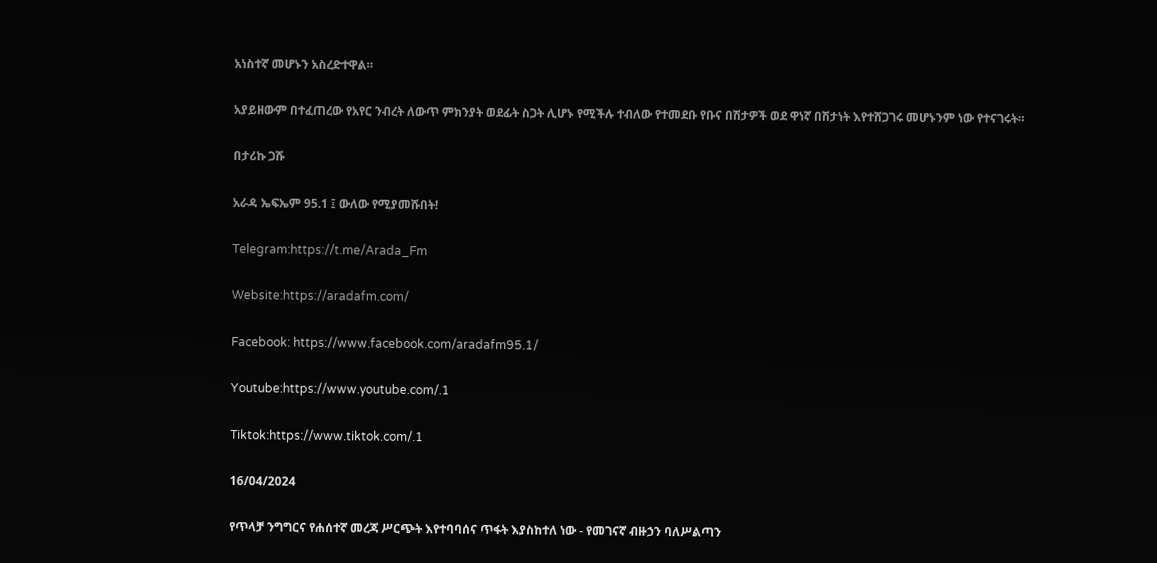አነስተኛ መሆኑን አስረድተዋል።

አያይዘውም በተፈጠረው የአየር ንብረት ለውጥ ምክንያት ወደፊት ስጋት ሊሆኑ የሚችሉ ተብለው የተመደቡ የቡና በሽታዎች ወደ ዋነኛ በሽታነት እየተሸጋገሩ መሆኑንም ነው የተናገሩት።

በታሪኩ ጋሹ

አራዳ ኤፍኤም 95.1 ፤ ውለው የሚያመሹበት!

Telegram:https://t.me/Arada_Fm

Website:https://aradafm.com/

Facebook: https://www.facebook.com/aradafm95.1/

Youtube:https://www.youtube.com/.1

Tiktok:https://www.tiktok.com/.1

16/04/2024

የጥላቻ ንግግርና የሐሰተኛ መረጃ ሥርጭት እየተባባሰና ጥፋት እያስከተለ ነው - የመገናኛ ብዙኃን ባለሥልጣን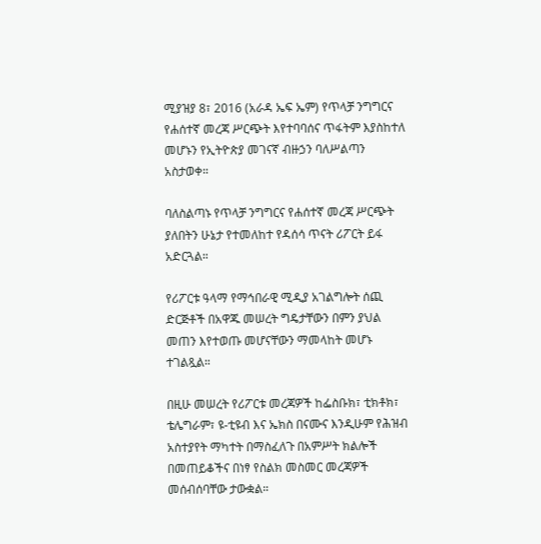ሚያዝያ 8፣ 2016 (አራዳ ኤፍ ኤም) የጥላቻ ንግግርና የሐሰተኛ መረጃ ሥርጭት እየተባባሰና ጥፋትም እያስከተለ መሆኑን የኢትዮጵያ መገናኛ ብዙኃን ባለሥልጣን አስታወቀ።

ባለስልጣኑ የጥላቻ ንግግርና የሐሰተኛ መረጃ ሥርጭት ያለበትን ሁኔታ የተመለከተ የዳሰሳ ጥናት ሪፖርት ይፋ አድርጓል።

የሪፖርቱ ዓላማ የማኅበራዊ ሚዲያ አገልግሎት ሰጪ ድርጅቶች በአዋጁ መሠረት ግዴታቸውን በምን ያህል መጠን እየተወጡ መሆናቸውን ማመላከት መሆኑ ተገልጿል።

በዚሁ መሠረት የሪፖርቱ መረጃዎች ከፌስቡክ፣ ቲክቶክ፣ ቴሌግራም፣ ዩ-ቲዩብ እና ኤክስ በናሙና እንዲሁም የሕዝብ አስተያየት ማካተት በማስፈለጉ በአምሥት ክልሎች በመጠይቆችና በነፃ የስልክ መስመር መረጃዎች መሰብሰባቸው ታውቋል።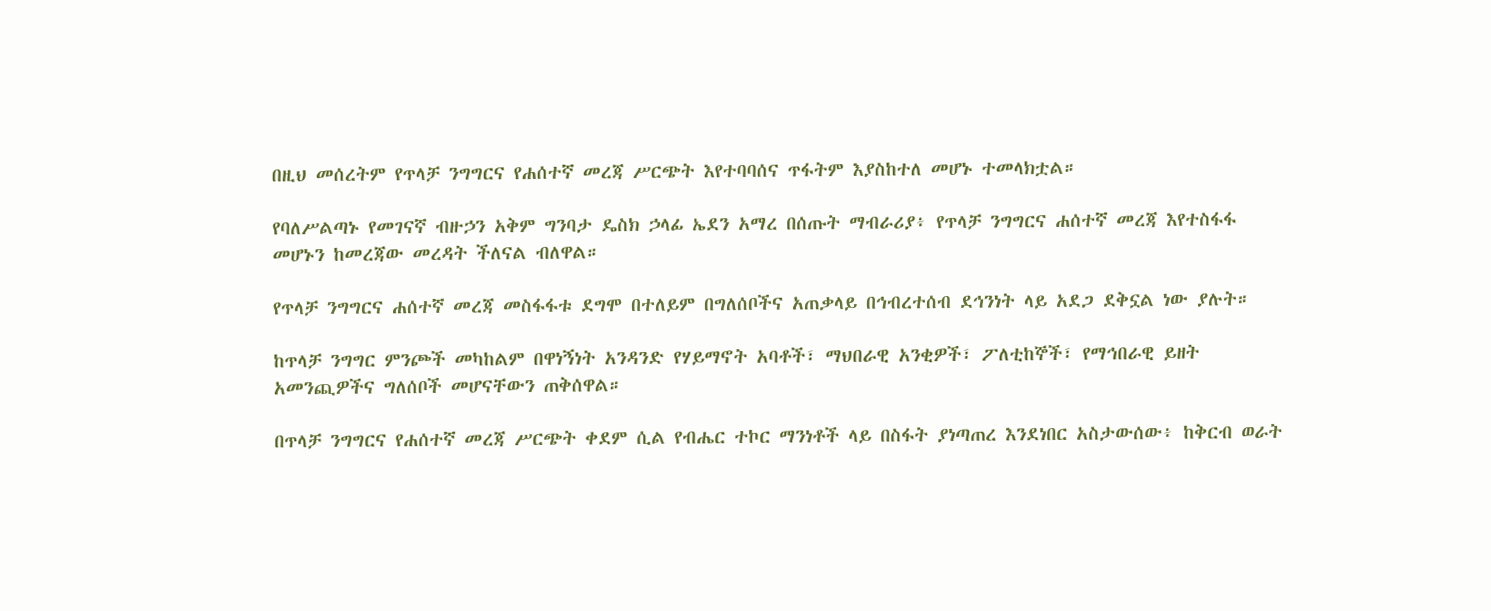በዚህ መሰረትም የጥላቻ ንግግርና የሐሰተኛ መረጃ ሥርጭት እየተባባሰና ጥፋትም እያስከተለ መሆኑ ተመላክቷል።

የባለሥልጣኑ የመገናኛ ብዙኃን አቅም ግንባታ ዴስክ ኃላፊ ኤደን አማረ በሰጡት ማብራሪያ፥ የጥላቻ ንግግርና ሐሰተኛ መረጃ እየተስፋፋ መሆኑን ከመረጃው መረዳት ችለናል ብለዋል።

የጥላቻ ንግግርና ሐሰተኛ መረጃ መስፋፋቱ ደግሞ በተለይም በግለሰቦችና አጠቃላይ በኅብረተሰብ ደኅንነት ላይ አደጋ ደቅኗል ነው ያሉት።

ከጥላቻ ንግግር ምንጮች መካከልም በዋነኝነት አንዳንድ የሃይማኖት አባቶች፣ ማህበራዊ አንቂዎች፣ ፖለቲከኞች፣ የማኅበራዊ ይዘት አመንጪዎችና ግለሰቦች መሆናቸውን ጠቅሰዋል።

በጥላቻ ንግግርና የሐሰተኛ መረጃ ሥርጭት ቀደም ሲል የብሔር ተኮር ማንነቶች ላይ በስፋት ያነጣጠረ እንደነበር አስታውሰው፥ ከቅርብ ወራት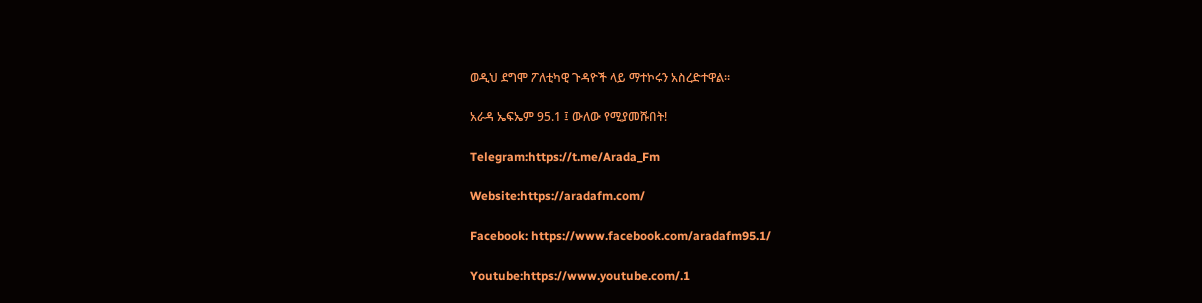ወዲህ ደግሞ ፖለቲካዊ ጉዳዮች ላይ ማተኮሩን አስረድተዋል።

አራዳ ኤፍኤም 95.1 ፤ ውለው የሚያመሹበት!

Telegram:https://t.me/Arada_Fm

Website:https://aradafm.com/

Facebook: https://www.facebook.com/aradafm95.1/

Youtube:https://www.youtube.com/.1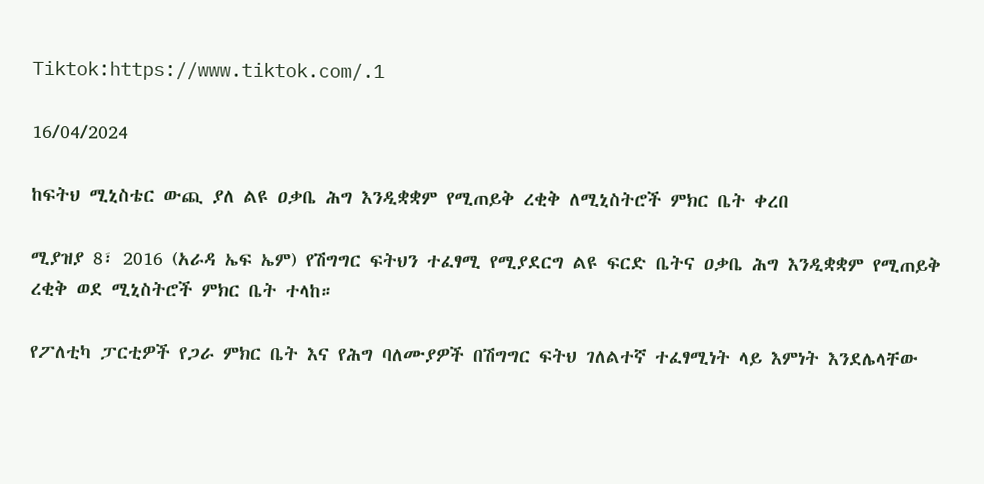Tiktok:https://www.tiktok.com/.1

16/04/2024

ከፍትህ ሚኒስቴር ውጪ ያለ ልዩ ዐቃቤ ሕግ እንዲቋቋም የሚጠይቅ ረቂቅ ለሚኒስትሮች ምክር ቤት ቀረበ

ሚያዝያ 8፣ 2016 (አራዳ ኤፍ ኤም) የሽግግር ፍትህን ተፈፃሚ የሚያደርግ ልዩ ፍርድ ቤትና ዐቃቤ ሕግ እንዲቋቋም የሚጠይቅ ረቂቅ ወደ ሚኒስትሮች ምክር ቤት ተላከ።

የፖለቲካ ፓርቲዎች የጋራ ምክር ቤት እና የሕግ ባለሙያዎች በሽግግር ፍትህ ገለልተኛ ተፈፃሚነት ላይ እምነት እንደሌላቸው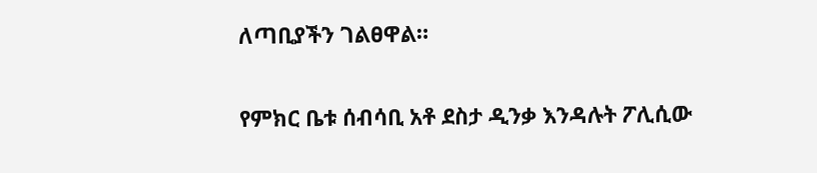ለጣቢያችን ገልፀዋል።

የምክር ቤቱ ሰብሳቢ አቶ ደስታ ዲንቃ እንዳሉት ፖሊሲው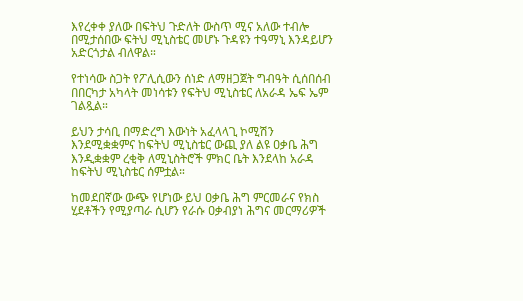እየረቀቀ ያለው በፍትህ ጉድለት ውስጥ ሚና አለው ተብሎ በሚታሰበው ፍትህ ሚኒስቴር መሆኑ ጉዳዩን ተዓማኒ እንዳይሆን አድርጎታል ብለዋል።

የተነሳው ስጋት የፖሊሲውን ሰነድ ለማዘጋጀት ግብዓት ሲሰበሰብ በበርካታ አካላት መነሳቱን የፍትህ ሚኒስቴር ለአራዳ ኤፍ ኤም ገልጿል።

ይህን ታሳቢ በማድረግ እውነት አፈላላጊ ኮሚሽን እንደሚቋቋምና ከፍትህ ሚኒስቴር ውጪ ያለ ልዩ ዐቃቤ ሕግ እንዲቋቋም ረቂቅ ለሚኒስትሮች ምክር ቤት እንደላከ አራዳ ከፍትህ ሚኒስቴር ሰምቷል።

ከመደበኛው ውጭ የሆነው ይህ ዐቃቤ ሕግ ምርመራና የክስ ሂደቶችን የሚያጣራ ሲሆን የራሱ ዐቃብያነ ሕግና መርማሪዎች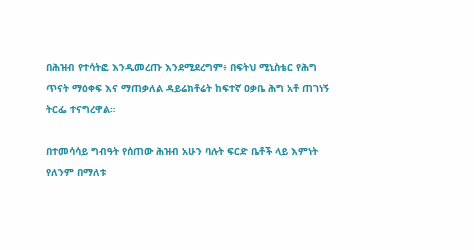በሕዝብ የተሳትፎ እንዲመረጡ እንደሚደረግም፥ በፍትህ ሚኒስቴር የሕግ ጥናት ማዕቀፍ እና ማጠቃለል ዳይሬክቶሬት ከፍተኛ ዐቃቤ ሕግ አቶ ጠገነኝ ትርፌ ተናግረዋል።

በተመሳሳይ ግብዓት የሰጠው ሕዝብ አሁን ባሉት ፍርድ ቤቶች ላይ እምነት የለንም በማለቱ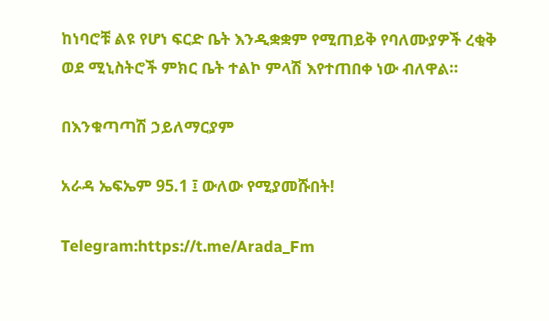ከነባሮቹ ልዩ የሆነ ፍርድ ቤት እንዲቋቋም የሚጠይቅ የባለሙያዎች ረቂቅ ወደ ሚኒስትሮች ምክር ቤት ተልኮ ምላሽ እየተጠበቀ ነው ብለዋል።

በእንቁጣጣሽ ኃይለማርያም

አራዳ ኤፍኤም 95.1 ፤ ውለው የሚያመሹበት!

Telegram:https://t.me/Arada_Fm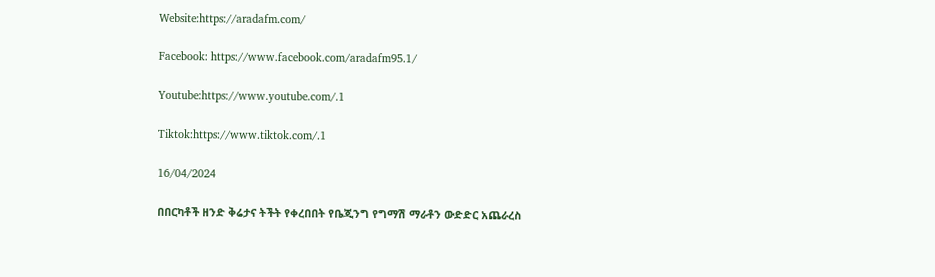Website:https://aradafm.com/

Facebook: https://www.facebook.com/aradafm95.1/

Youtube:https://www.youtube.com/.1

Tiktok:https://www.tiktok.com/.1

16/04/2024

በበርካቶች ዘንድ ቅሬታና ትችት የቀረበበት የቤጂንግ የግማሽ ማራቶን ውድድር አጨራረስ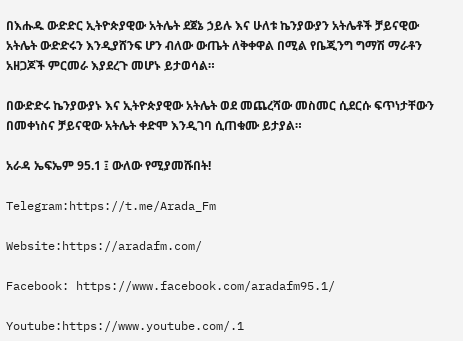በእሑዱ ውድድር ኢትዮጵያዊው አትሌት ደጀኔ ኃይሉ እና ሁለቱ ኬንያውያን አትሌቶች ቻይናዊው አትሌት ውድድሩን እንዲያሸንፍ ሆን ብለው ውጤት ለቅቀዋል በሚል የቤጂንግ ግማሽ ማራቶን አዘጋጆች ምርመራ እያደረጉ መሆኑ ይታወሳል።

በውድድሩ ኬንያውያኑ እና ኢትዮጵያዊው አትሌት ወደ መጨረሻው መስመር ሲደርሱ ፍጥነታቸውን በመቀነስና ቻይናዊው አትሌት ቀድሞ እንዲገባ ሲጠቁሙ ይታያል።

አራዳ ኤፍኤም 95.1 ፤ ውለው የሚያመሹበት!

Telegram:https://t.me/Arada_Fm

Website:https://aradafm.com/

Facebook: https://www.facebook.com/aradafm95.1/

Youtube:https://www.youtube.com/.1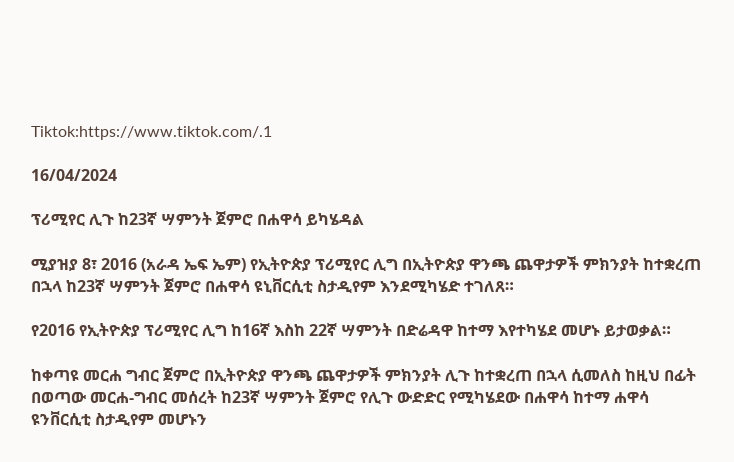Tiktok:https://www.tiktok.com/.1

16/04/2024

ፕሪሚየር ሊጉ ከ23ኛ ሣምንት ጀምሮ በሐዋሳ ይካሄዳል

ሚያዝያ 8፣ 2016 (አራዳ ኤፍ ኤም) የኢትዮጵያ ፕሪሚየር ሊግ በኢትዮጵያ ዋንጫ ጨዋታዎች ምክንያት ከተቋረጠ በኋላ ከ23ኛ ሣምንት ጀምሮ በሐዋሳ ዩኒቨርሲቲ ስታዲየም እንደሚካሄድ ተገለጸ።

የ2016 የኢትዮጵያ ፕሪሚየር ሊግ ከ16ኛ እስከ 22ኛ ሣምንት በድሬዳዋ ከተማ እየተካሄደ መሆኑ ይታወቃል።

ከቀጣዩ መርሐ ግብር ጀምሮ በኢትዮጵያ ዋንጫ ጨዋታዎች ምክንያት ሊጉ ከተቋረጠ በኋላ ሲመለስ ከዚህ በፊት በወጣው መርሐ-ግብር መሰረት ከ23ኛ ሣምንት ጀምሮ የሊጉ ውድድር የሚካሄደው በሐዋሳ ከተማ ሐዋሳ ዩንቨርሲቲ ስታዲየም መሆኑን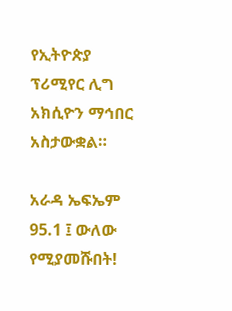የኢትዮጵያ ፕሪሚየር ሊግ አክሲዮን ማኅበር አስታውቋል።

አራዳ ኤፍኤም 95.1 ፤ ውለው የሚያመሹበት!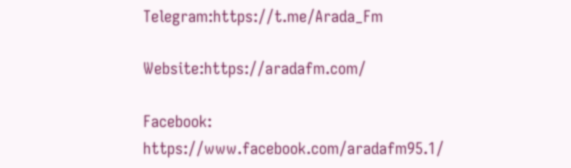Telegram:https://t.me/Arada_Fm

Website:https://aradafm.com/

Facebook: https://www.facebook.com/aradafm95.1/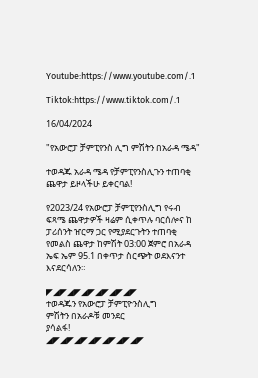Youtube:https://www.youtube.com/.1

Tiktok:https://www.tiktok.com/.1

16/04/2024

"የአውሮፓ ቻምፒየንስ ሊግ ምሽትን በአራዳ ሜዳ"

ተወዳጁ አራዳ ሜዳ የቻምፒየንስሊጉን ተጠባቂ ጨዋታ ይዞላችሁ ይቀርባል!

የ2023/24 የአውሮፓ ቻምፒየንስሊግ የሩብ ፍጻሜ ጨዋታዎች ዛሬም ሲቀጥሉ ባርሰሎና ከ ፓሪሰንት ዠርማ ጋር የሚያደርጉትን ተጠባቂ የመልስ ጨዋታ ከምሽት 03:00 ጀምሮ በአራዳ ኤፍ ኤም 95.1 በቀጥታ ስርጭት ወደእናንተ እናደርሳለን።

◤◢◤◢◤◢◤◢◤◢◤◢◤
ተወዳጁን የአውሮፓ ቻምፒዮንስሊግ
ምሽትን በአራዶቹ መንደር
ያሳልፋ!
◢◤◢◤◢◤◢◤◢◤◢◤◢◤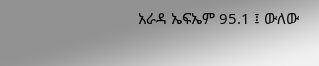አራዳ ኤፍኤም 95.1 ፤ ውለው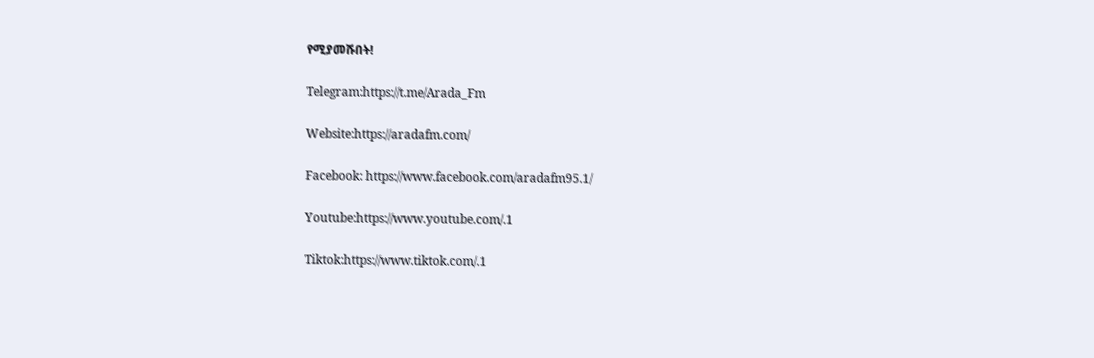የሚያመሹበት!

Telegram:https://t.me/Arada_Fm

Website:https://aradafm.com/

Facebook: https://www.facebook.com/aradafm95.1/

Youtube:https://www.youtube.com/.1

Tiktok:https://www.tiktok.com/.1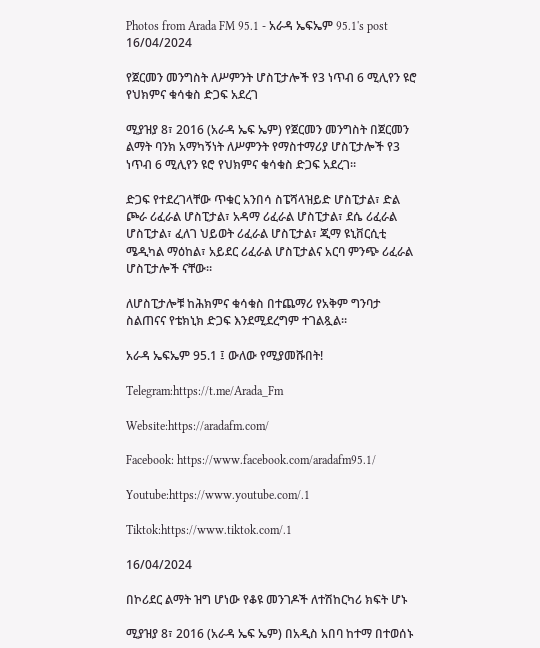Photos from Arada FM 95.1 - አራዳ ኤፍኤም 95.1's post 16/04/2024

የጀርመን መንግስት ለሥምንት ሆስፒታሎች የ3 ነጥብ 6 ሚሊየን ዩሮ የህክምና ቁሳቁስ ድጋፍ አደረገ

ሚያዝያ 8፣ 2016 (አራዳ ኤፍ ኤም) የጀርመን መንግስት በጀርመን ልማት ባንክ አማካኝነት ለሥምንት የማስተማሪያ ሆስፒታሎች የ3 ነጥብ 6 ሚሊየን ዩሮ የህክምና ቁሳቁስ ድጋፍ አደረገ።

ድጋፍ የተደረገላቸው ጥቁር አንበሳ ስፔሻላዝይድ ሆስፒታል፣ ድል ጮራ ሪፈራል ሆስፒታል፣ አዳማ ሪፈራል ሆስፒታል፣ ደሴ ሪፈራል ሆስፒታል፣ ፈለገ ህይወት ሪፈራል ሆስፒታል፣ ጂማ ዩኒቨርሲቲ ሜዲካል ማዕከል፣ አይደር ሪፈራል ሆስፒታልና አርባ ምንጭ ሪፈራል ሆስፒታሎች ናቸው።

ለሆስፒታሎቹ ከሕክምና ቁሳቁስ በተጨማሪ የአቅም ግንባታ ስልጠናና የቴክኒክ ድጋፍ እንደሚደረግም ተገልጿል።

አራዳ ኤፍኤም 95.1 ፤ ውለው የሚያመሹበት!

Telegram:https://t.me/Arada_Fm

Website:https://aradafm.com/

Facebook: https://www.facebook.com/aradafm95.1/

Youtube:https://www.youtube.com/.1

Tiktok:https://www.tiktok.com/.1

16/04/2024

በኮሪደር ልማት ዝግ ሆነው የቆዩ መንገዶች ለተሽከርካሪ ክፍት ሆኑ

ሚያዝያ 8፣ 2016 (አራዳ ኤፍ ኤም) በአዲስ አበባ ከተማ በተወሰኑ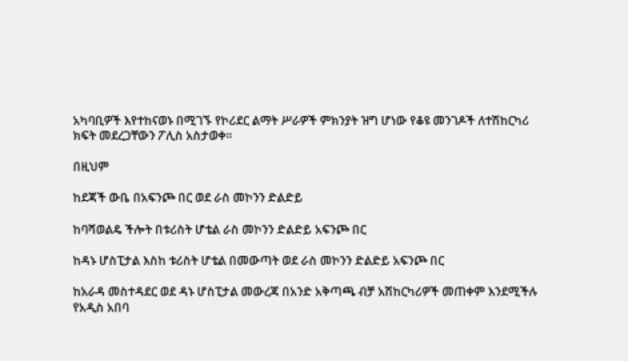አካባቢዎች እየተከናወኑ በሚገኙ የኮሪደር ልማት ሥራዎች ምክንያት ዝግ ሆነው የቆዩ መንገዶች ለተሽከርካሪ ክፍት መደረጋቸውን ፖሊስ አስታወቀ።

በዚህም

ከደጃች ውቤ በአፍንጮ በር ወደ ራስ መኮንን ድልድይ

ከባሻወልዴ ችሎት በቱሪስት ሆቴል ራስ መኮንን ድልድይ አፍንጮ በር

ከዳኑ ሆስፒታል እስከ ቱሪስት ሆቴል በመውጣት ወደ ራስ መኮንን ድልድይ አፍንጮ በር

ከአራዳ መስተዳደር ወደ ዳኑ ሆስፒታል መውረጃ በአንድ አቅጣጫ ብቻ አሽከርካሪዎች መጠቀም እንደሚችሉ የአዲስ አበባ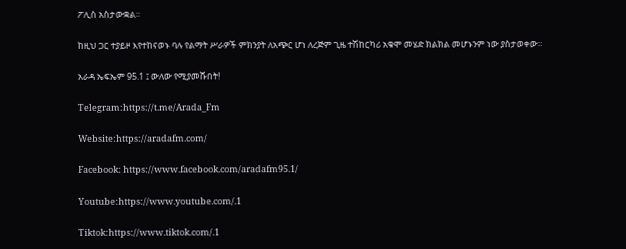ፖሊስ አስታውቋል።

ከዚህ ጋር ተያይዞ እየተከናወኑ ባሉ የልማት ሥራዎች ምክንያት ለአጭር ሆነ ለረጅም ጊዜ ተሽከርካሪ አቁሞ መሄድ ክልክል መሆኑንም ነው ያስታወቀው።

አራዳ ኤፍኤም 95.1 ፤ ውለው የሚያመሹበት!

Telegram:https://t.me/Arada_Fm

Website:https://aradafm.com/

Facebook: https://www.facebook.com/aradafm95.1/

Youtube:https://www.youtube.com/.1

Tiktok:https://www.tiktok.com/.1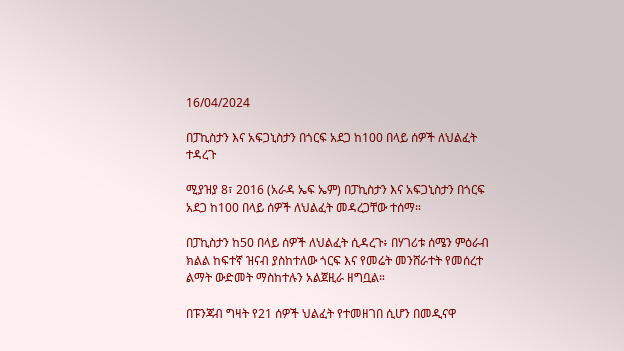16/04/2024

በፓኪስታን እና አፍጋኒስታን በጎርፍ አደጋ ከ100 በላይ ሰዎች ለህልፈት ተዳረጉ

ሚያዝያ 8፣ 2016 (አራዳ ኤፍ ኤም) በፓኪስታን እና አፍጋኒስታን በጎርፍ አደጋ ከ100 በላይ ሰዎች ለህልፈት መዳረጋቸው ተሰማ።

በፓኪስታን ከ50 በላይ ሰዎች ለህልፈት ሲዳረጉ፥ በሃገሪቱ ሰሜን ምዕራብ ክልል ከፍተኛ ዝናብ ያስከተለው ጎርፍ እና የመሬት መንሸራተት የመሰረተ ልማት ውድመት ማስከተሉን አልጀዚራ ዘግቧል።

በፑንጃብ ግዛት የ21 ሰዎች ህልፈት የተመዘገበ ሲሆን በመዲናዋ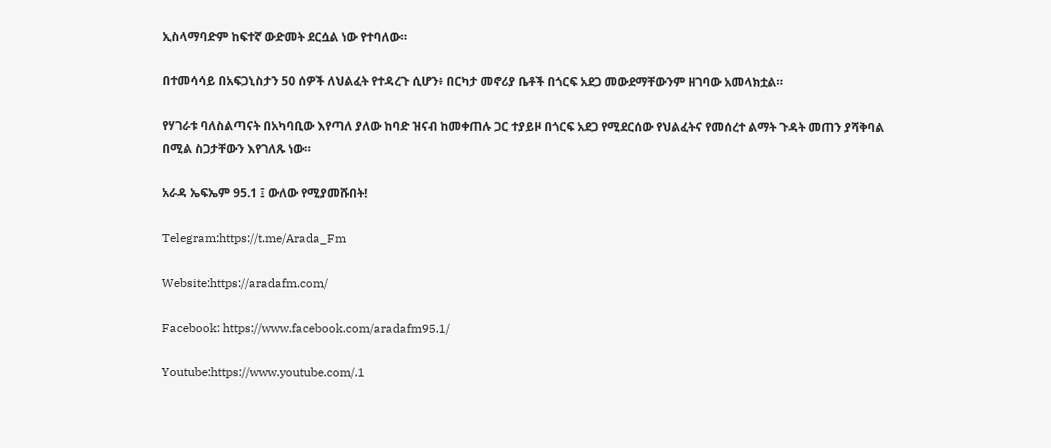ኢስላማባድም ከፍተኛ ውድመት ደርሷል ነው የተባለው።

በተመሳሳይ በአፍጋኒስታን 50 ሰዎች ለህልፈት የተዳረጉ ሲሆን፥ በርካታ መኖሪያ ቤቶች በጎርፍ አደጋ መውደማቸውንም ዘገባው አመላክቷል።

የሃገራቱ ባለስልጣናት በአካባቢው እየጣለ ያለው ከባድ ዝናብ ከመቀጠሉ ጋር ተያይዞ በጎርፍ አደጋ የሚደርሰው የህልፈትና የመሰረተ ልማት ጉዳት መጠን ያሻቅባል በሚል ስጋታቸውን እየገለጹ ነው።

አራዳ ኤፍኤም 95.1 ፤ ውለው የሚያመሹበት!

Telegram:https://t.me/Arada_Fm

Website:https://aradafm.com/

Facebook: https://www.facebook.com/aradafm95.1/

Youtube:https://www.youtube.com/.1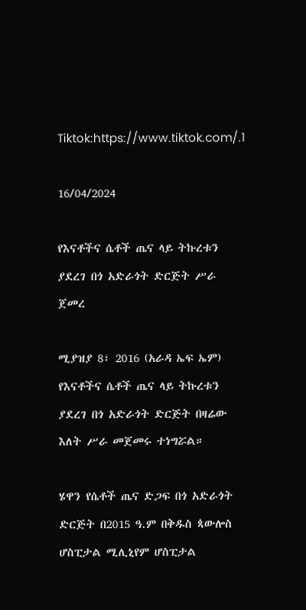Tiktok:https://www.tiktok.com/.1

16/04/2024

የእናቶችና ሴቶች ጤና ላይ ትኩረቱን ያደረገ በጎ አድራጎት ድርጅት ሥራ ጀመረ

ሚያዝያ 8፣ 2016 (አራዳ ኤፍ ኤም) የእናቶችና ሴቶች ጤና ላይ ትኩረቱን ያደረገ በጎ አድራጎት ድርጅት በዛሬው እለት ሥራ መጀመሩ ተነግሯል።

ሄዋን የሴቶች ጤና ድጋፍ በጎ አድራጎት ድርጅት በ2015 ዓ.ም በቅዱስ ጳውሎስ ሆስፒታል ሚሊኒየም ሆስፒታል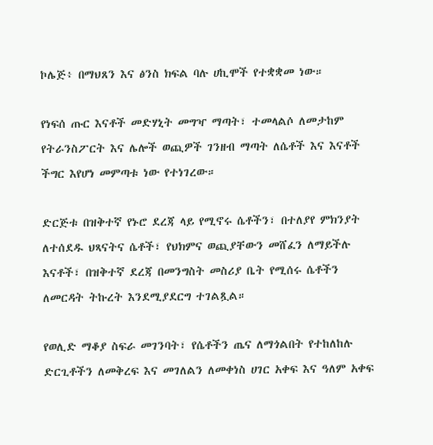ኮሌጅ፥ በማህጸን እና ፅንስ ክፍል ባሉ ሀኪሞች የተቋቋመ ነው።

የነፍሰ ጡር እናቶች መድሃኒት መግዣ ማጣት፣ ተመላልሶ ለመታከም የትራንስፖርት እና ሌሎች ወጪዎች ገንዘብ ማጣት ለሴቶች እና እናቶች ችግር እየሆነ መምጣቱ ነው የተነገረው።

ድርጅቱ በዝቅተኛ የኑሮ ደረጃ ላይ የሚኖሩ ሴቶችን፣ በተለያየ ምክንያት ለተሰደዱ ህጻናትና ሴቶች፣ የህክምና ወጪያቸውን መሸፈን ለማይችሉ እናቶች፣ በዝቅተኛ ደረጃ በመንግስት መስሪያ ቤት የሚሰሩ ሴቶችን ለመርዳት ትኩረት እንደሚያደርግ ተገልጿል።

የወሊድ ማቆያ ስፍራ መገንባት፣ የሴቶችን ጤና ለማጎልበት የተከለከሉ ድርጊቶችን ለመቅረፍ እና መገለልን ለመቀነስ ሀገር አቀፍ እና ዓለም አቀፍ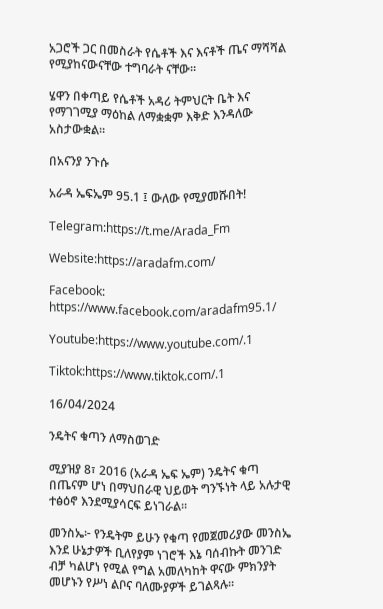አጋሮች ጋር በመስራት የሴቶች እና እናቶች ጤና ማሻሻል የሚያከናውናቸው ተግባራት ናቸው።

ሄዋን በቀጣይ የሴቶች አዳሪ ትምህርት ቤት እና የማገገሚያ ማዕከል ለማቋቋም እቅድ እንዳለው አስታውቋል።

በአናንያ ንጉሱ

አራዳ ኤፍኤም 95.1 ፤ ውለው የሚያመሹበት!

Telegram:https://t.me/Arada_Fm

Website:https://aradafm.com/

Facebook: https://www.facebook.com/aradafm95.1/

Youtube:https://www.youtube.com/.1

Tiktok:https://www.tiktok.com/.1

16/04/2024

ንዴትና ቁጣን ለማስወገድ

ሚያዝያ 8፣ 2016 (አራዳ ኤፍ ኤም) ንዴትና ቁጣ በጤናም ሆነ በማህበራዊ ህይወት ግንኙነት ላይ አሉታዊ ተፅዕኖ እንደሚያሳርፍ ይነገራል።

መንስኤ፦ የንዴትም ይሁን የቁጣ የመጀመሪያው መንስኤ እንደ ሁኔታዎች ቢለየያም ነገሮች እኔ ባሰብኩት መንገድ ብቻ ካልሆነ የሚል የግል አመለካከት ዋናው ምክንያት መሆኑን የሥነ ልቦና ባለሙያዎች ይገልጻሉ።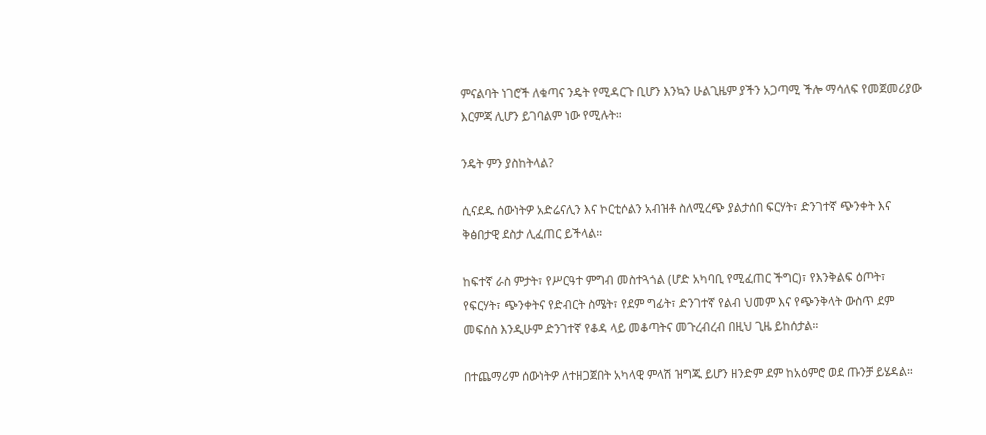ምናልባት ነገሮች ለቁጣና ንዴት የሚዳርጉ ቢሆን እንኳን ሁልጊዜም ያችን አጋጣሚ ችሎ ማሳለፍ የመጀመሪያው እርምጃ ሊሆን ይገባልም ነው የሚሉት።

ንዴት ምን ያስከትላል?

ሲናደዱ ሰውነትዎ አድሬናሊን እና ኮርቲሶልን አብዝቶ ስለሚረጭ ያልታሰበ ፍርሃት፣ ድንገተኛ ጭንቀት እና ቅፅበታዊ ደስታ ሊፈጠር ይችላል።

ከፍተኛ ራስ ምታት፣ የሥርዓተ ምግብ መስተጓጎል (ሆድ አካባቢ የሚፈጠር ችግር)፣ የእንቅልፍ ዕጦት፣ የፍርሃት፣ ጭንቀትና የድብርት ስሜት፣ የደም ግፊት፣ ድንገተኛ የልብ ህመም እና የጭንቅላት ውስጥ ደም መፍሰስ እንዲሁም ድንገተኛ የቆዳ ላይ መቆጣትና መጉረብረብ በዚህ ጊዜ ይከሰታል።

በተጨማሪም ሰውነትዎ ለተዘጋጀበት አካላዊ ምላሽ ዝግጁ ይሆን ዘንድም ደም ከአዕምሮ ወደ ጡንቻ ይሄዳል።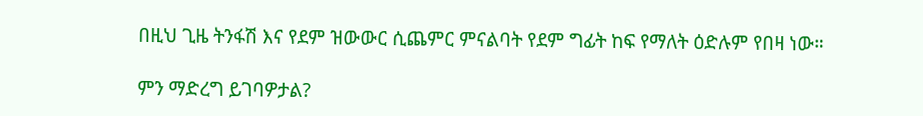በዚህ ጊዜ ትንፋሽ እና የደም ዝውውር ሲጨምር ምናልባት የደም ግፊት ከፍ የማለት ዕድሉም የበዛ ነው።

ምን ማድረግ ይገባዎታል?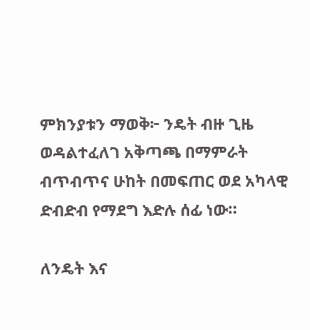ምክንያቱን ማወቅ፦ ንዴት ብዙ ጊዜ ወዳልተፈለገ አቅጣጫ በማምራት ብጥብጥና ሁከት በመፍጠር ወደ አካላዊ ድብድብ የማደግ እድሉ ሰፊ ነው።

ለንዴት እና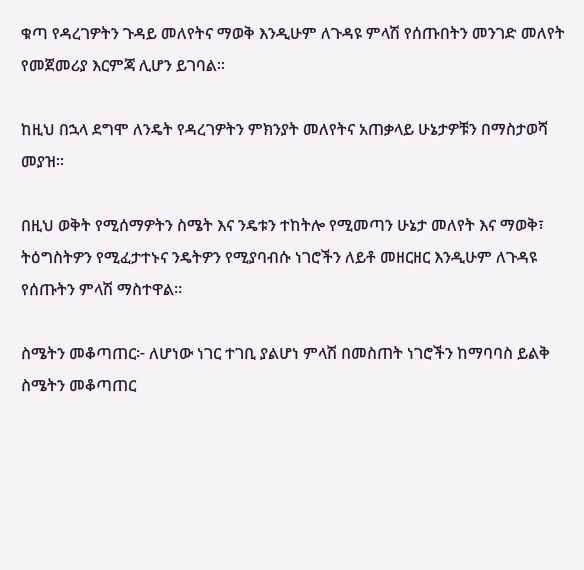ቁጣ የዳረገዎትን ጉዳይ መለየትና ማወቅ እንዲሁም ለጉዳዩ ምላሽ የሰጡበትን መንገድ መለየት የመጀመሪያ እርምጃ ሊሆን ይገባል።

ከዚህ በኋላ ደግሞ ለንዴት የዳረገዎትን ምክንያት መለየትና አጠቃላይ ሁኔታዎቹን በማስታወሻ መያዝ።

በዚህ ወቅት የሚሰማዎትን ስሜት እና ንዴቱን ተከትሎ የሚመጣን ሁኔታ መለየት እና ማወቅ፣ ትዕግስትዎን የሚፈታተኑና ንዴትዎን የሚያባብሱ ነገሮችን ለይቶ መዘርዘር እንዲሁም ለጉዳዩ የሰጡትን ምላሽ ማስተዋል።

ስሜትን መቆጣጠር፦ ለሆነው ነገር ተገቢ ያልሆነ ምላሽ በመስጠት ነገሮችን ከማባባስ ይልቅ ስሜትን መቆጣጠር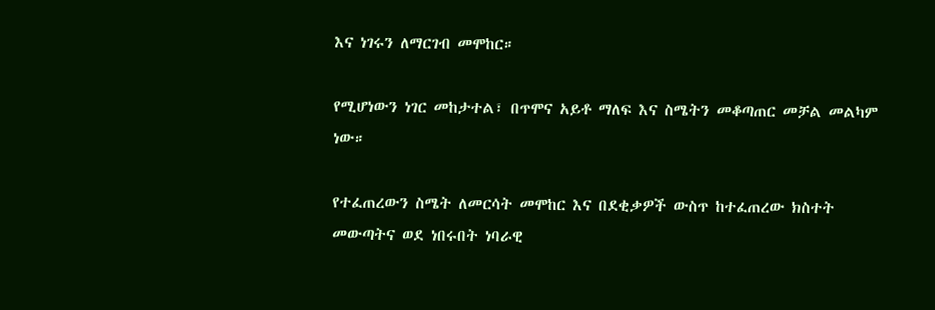እና ነገሩን ለማርገብ መሞከር።

የሚሆነውን ነገር መከታተል፣ በጥሞና አይቶ ማለፍ እና ስሜትን መቆጣጠር መቻል መልካም ነው።

የተፈጠረውን ስሜት ለመርሳት መሞከር እና በደቂቃዎች ውስጥ ከተፈጠረው ክስተት መውጣትና ወደ ነበሩበት ነባራዊ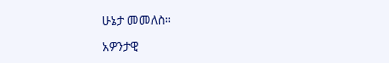ሁኔታ መመለስ።

አዎንታዊ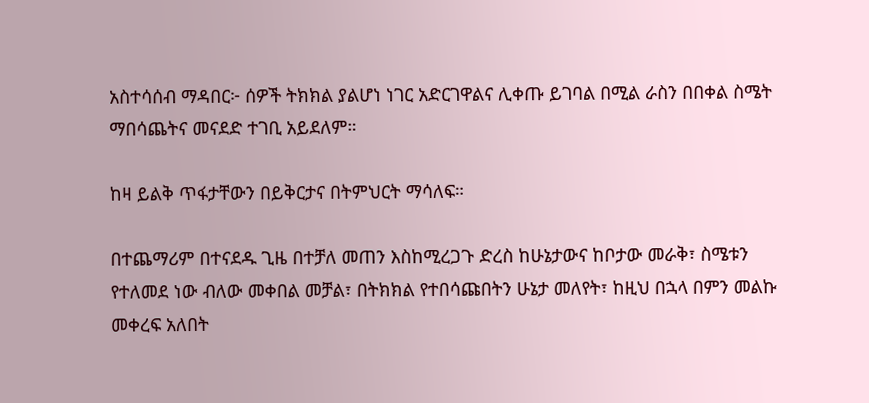አስተሳሰብ ማዳበር፦ ሰዎች ትክክል ያልሆነ ነገር አድርገዋልና ሊቀጡ ይገባል በሚል ራስን በበቀል ስሜት ማበሳጨትና መናደድ ተገቢ አይደለም።

ከዛ ይልቅ ጥፋታቸውን በይቅርታና በትምህርት ማሳለፍ።

በተጨማሪም በተናደዱ ጊዜ በተቻለ መጠን እስከሚረጋጉ ድረስ ከሁኔታውና ከቦታው መራቅ፣ ስሜቱን የተለመደ ነው ብለው መቀበል መቻል፣ በትክክል የተበሳጩበትን ሁኔታ መለየት፣ ከዚህ በኋላ በምን መልኩ መቀረፍ አለበት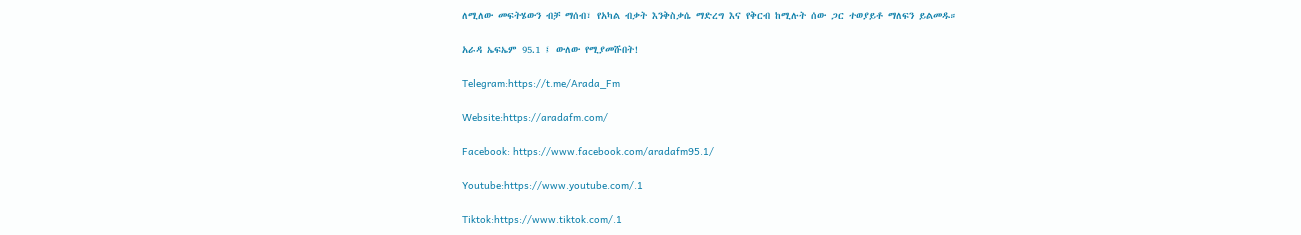ለሚለው መፍትሄውን ብቻ ማሰብ፣ የአካል ብቃት እንቅስቃሴ ማድረግ እና የቅርብ ከሚሉት ሰው ጋር ተወያይቶ ማለፍን ይልመዱ።

አራዳ ኤፍኤም 95.1 ፤ ውለው የሚያመሹበት!

Telegram:https://t.me/Arada_Fm

Website:https://aradafm.com/

Facebook: https://www.facebook.com/aradafm95.1/

Youtube:https://www.youtube.com/.1

Tiktok:https://www.tiktok.com/.1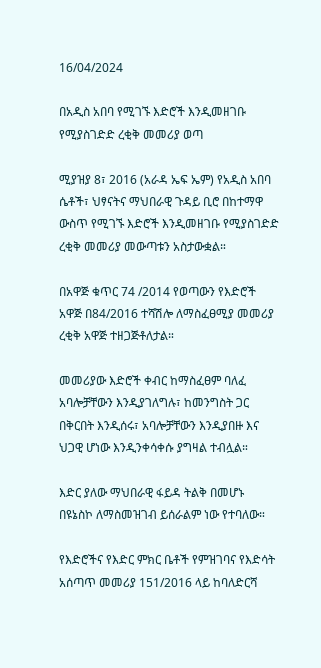16/04/2024

በአዲስ አበባ የሚገኙ እድሮች እንዲመዘገቡ የሚያስገድድ ረቂቅ መመሪያ ወጣ

ሚያዝያ 8፣ 2016 (አራዳ ኤፍ ኤም) የአዲስ አበባ ሴቶች፣ ህፃናትና ማህበራዊ ጉዳይ ቢሮ በከተማዋ ውስጥ የሚገኙ እድሮች እንዲመዘገቡ የሚያስገድድ ረቂቅ መመሪያ መውጣቱን አስታውቋል።

በአዋጅ ቁጥር 74 /2014 የወጣውን የእድሮች አዋጅ በ84/2016 ተሻሽሎ ለማስፈፀሚያ መመሪያ ረቂቅ አዋጅ ተዘጋጅቶለታል።

መመሪያው እድሮች ቀብር ከማስፈፀም ባለፈ አባሎቻቸውን እንዲያገለግሉ፣ ከመንግስት ጋር በቅርበት እንዲሰሩ፣ አባሎቻቸውን እንዲያበዙ እና ህጋዊ ሆነው እንዲንቀሳቀሱ ያግዛል ተብሏል።

እድር ያለው ማህበራዊ ፋይዳ ትልቅ በመሆኑ በዩኔስኮ ለማስመዝገብ ይሰራልም ነው የተባለው።

የእድሮችና የእድር ምክር ቤቶች የምዝገባና የእድሳት አሰጣጥ መመሪያ 151/2016 ላይ ከባለድርሻ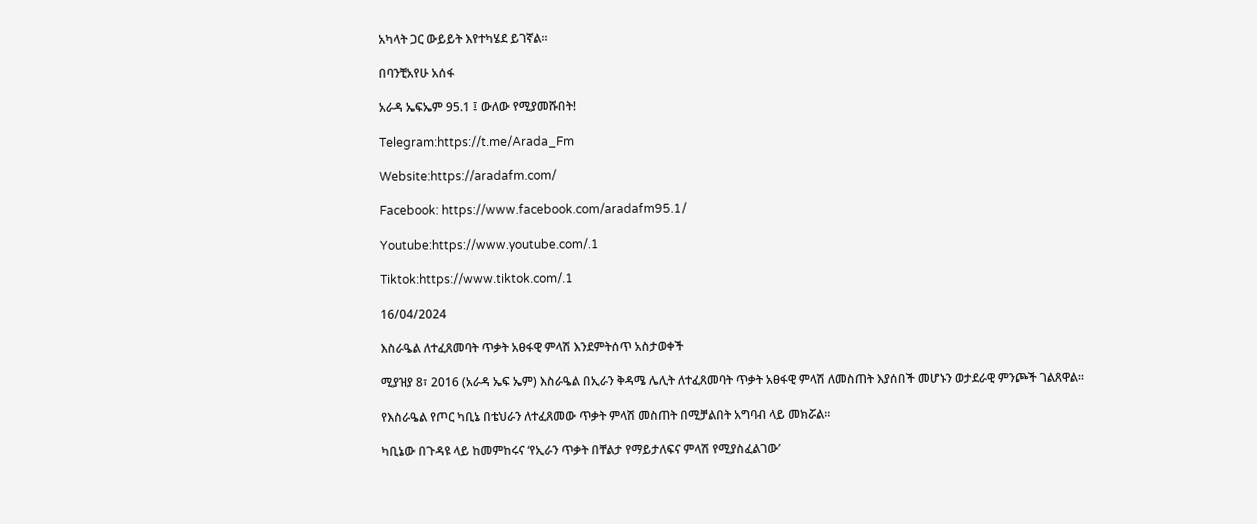አካላት ጋር ውይይት እየተካሄደ ይገኛል።

በባንቺአየሁ አሰፋ

አራዳ ኤፍኤም 95.1 ፤ ውለው የሚያመሹበት!

Telegram:https://t.me/Arada_Fm

Website:https://aradafm.com/

Facebook: https://www.facebook.com/aradafm95.1/

Youtube:https://www.youtube.com/.1

Tiktok:https://www.tiktok.com/.1

16/04/2024

እስራዔል ለተፈጸመባት ጥቃት አፀፋዊ ምላሽ እንደምትሰጥ አስታወቀች

ሚያዝያ 8፣ 2016 (አራዳ ኤፍ ኤም) እስራዔል በኢራን ቅዳሜ ሌሊት ለተፈጸመባት ጥቃት አፀፋዊ ምላሽ ለመስጠት እያሰበች መሆኑን ወታደራዊ ምንጮች ገልጸዋል።

የእስራዔል የጦር ካቢኔ በቴህራን ለተፈጸመው ጥቃት ምላሽ መስጠት በሚቻልበት አግባብ ላይ መክሯል።

ካቢኔው በጉዳዩ ላይ ከመምከሩና ‘የኢራን ጥቃት በቸልታ የማይታለፍና ምላሽ የሚያስፈልገው’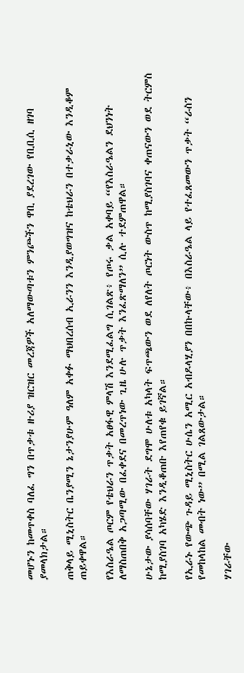መሆኑን ከመጥቀስ ባለፈ ግን በጥቃቱ ዙሪያ ዝርዝር መረጃዎች አለማውጣቱን ምንጮችን ዋቢ ያደረገው የቢቢሲ ዘገባ ያመላክታል።

ጠቅላይ ሚኒስትር ቤንያሚን ኔታንያሁም ዓለም አቀፉ ማህበረሰብ ኢራንን እንዲያወግዝና ከቴህራን በተቃራኒው እንዲቆም ጠይቀዋል።

የእስራዔል ጦርም የቴህራን ጥቃት አፀፋዊ ምላሽ እንደሚፈልግ ሲገልጽ፥ የጦሩ ቃል አቀባይ “የእስራዔልን ደህንነት ለማስጠበቅ አጋጣሚው በፈቀደና በመረጥነው ጊዜ ሁሉ ጥቃት እንፈጽማለን” ሲሉ ተደምጠዋል።

ሁኔታው ያሳሰባቸው ሃገራት ደግሞ ሁለቱ አካላት ፍጥጫውን ወደ ለየለት ጦርነት ውስጥ ከሚያስገባና ቀጠናውን ወደ ትርምስ ከሚያስገባ አካሄድ እንዲቆጠቡ እየጠየቁ ይገኛል።

የኢራኑ የውጭ ጉዳይ ሚኒስትር ሁሴን አሚር አብዶላሂያን በበኩላቸው፥ በእስራዔል ላይ የተፈጸመውን ጥቃት “ራስን የመከላከል መብት ነው” በሚል ገልጸውታል።

ሃገራቸው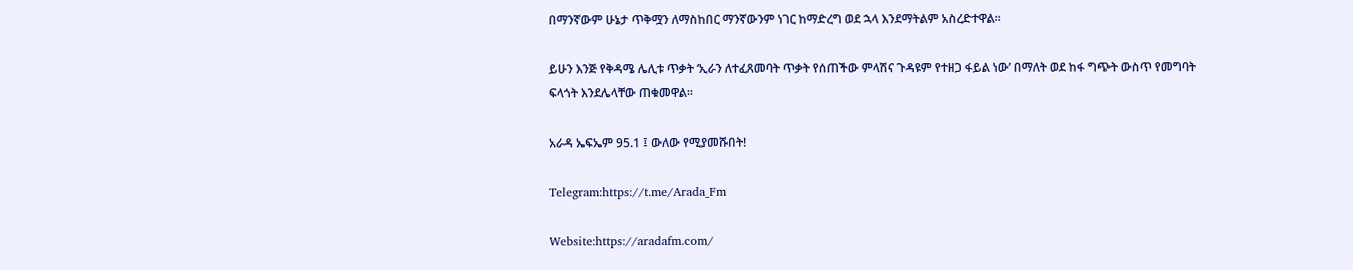በማንኛውም ሁኔታ ጥቅሟን ለማስከበር ማንኛውንም ነገር ከማድረግ ወደ ኋላ እንደማትልም አስረድተዋል።

ይሁን እንጅ የቅዳሜ ሌሊቱ ጥቃት ‘ኢራን ለተፈጸመባት ጥቃት የሰጠችው ምላሽና ጉዳዩም የተዘጋ ፋይል ነው’ በማለት ወደ ከፋ ግጭት ውስጥ የመግባት ፍላጎት እንደሌላቸው ጠቁመዋል።

አራዳ ኤፍኤም 95.1 ፤ ውለው የሚያመሹበት!

Telegram:https://t.me/Arada_Fm

Website:https://aradafm.com/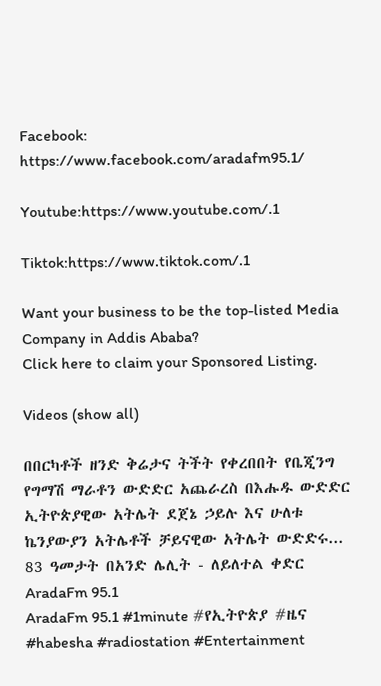Facebook: https://www.facebook.com/aradafm95.1/

Youtube:https://www.youtube.com/.1

Tiktok:https://www.tiktok.com/.1

Want your business to be the top-listed Media Company in Addis Ababa?
Click here to claim your Sponsored Listing.

Videos (show all)

በበርካቶች ዘንድ ቅሬታና ትችት የቀረበበት የቤጂንግ የግማሽ ማራቶን ውድድር አጨራረስ በእሑዱ ውድድር ኢትዮጵያዊው አትሌት ደጀኔ ኃይሉ እና ሁለቱ ኬንያውያን አትሌቶች ቻይናዊው አትሌት ውድድሩ...
83 ዓመታት በአንድ ሌሊት - ለይለተል ቀድር
AradaFm 95.1
AradaFm 95.1 #1minute #የኢትዮጵያ #ዜና #habesha #radiostation #Entertainment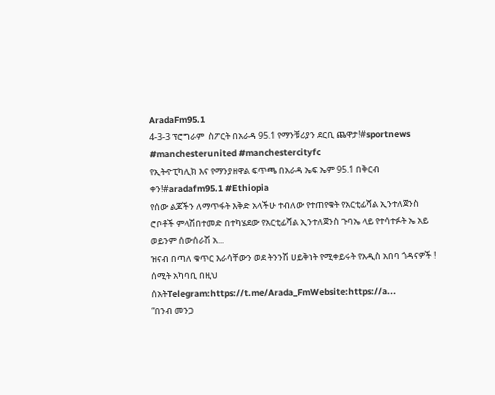AradaFm95.1
4-3-3 ፕሮግራም  ስፖርት በአራዳ 95.1 የማንቹሪያን ደርቢ ጨዋታ!#sportnews #manchesterunited #manchestercityfc
የኢትዯፒካሊክ እና የማንያዘዋል ፍጥጫ በአራዳ ኤፍ ኤም 95.1 በቅርብ ቀን!#aradafm95.1 #Ethiopia
የሰው ልጆችን ለማጥፋት እቅድ አላችሁ ተብለው የተጠየቁት የአርቲፊሻል ኢንተለጀንስ  ሮቦቶች ምላሽበተመድ በተካሄደው የአርቲፊሻል ኢንተለጀንስ ጉባኤ ላይ የተሳተፉት ኤ አይ ወይንም ሰውሰራሽ አ...
ዝናብ በጣለ ቁጥር እራሳቸውን ወደ ትንንሽ ሀይቅነት የሚቀይሩት የአዲስ አበባ ጎዳናዎች ! ሰሚት አካባቢ በዚህ ሰአትTelegram:https://t.me/Arada_FmWebsite:https://a...
“በንብ መንጋ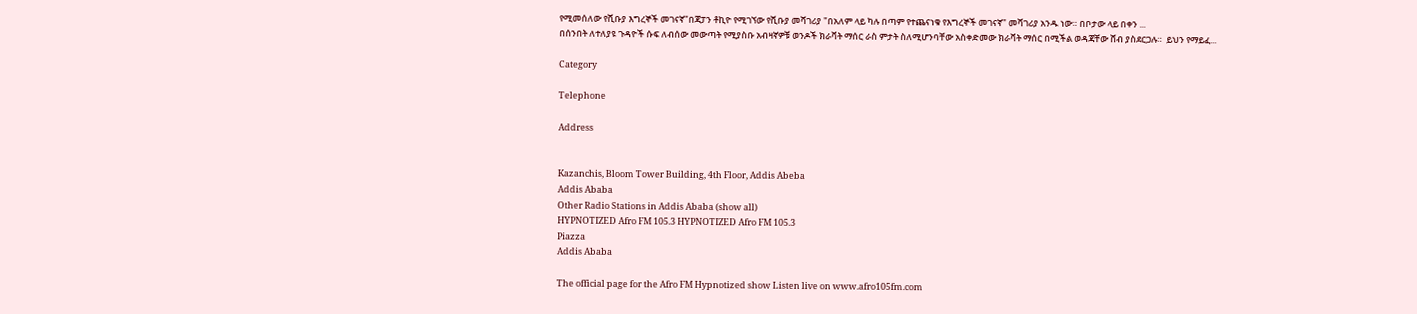የሚመሰለው የሺቡያ እግረኞች መገናኛ"በጃፓን ቶኪዮ የሚገኘው የሺቡያ መሻገሪያ "በአለም ላይ ካሉ በጣም የተጨናነቁ የእግረኞች መገናኛ" መሻገሪያ አንዱ ነው። በቦታው ላይ በቀን ...
በሰንበት ለተለያዩ ጉዳዮች ሱፍ ለብሰው መውጣት የሚያስቡ አብዛኛዎቹ ወንዶች ክራቫት ማሰር ራስ ምታት ስለሚሆንባቸው አስቀድመው ክራቫት ማሰር በሚችል ወዳጃቸው ሸብ ያስደርጋሉ።  ይህን የማይፈ...

Category

Telephone

Address


Kazanchis, Bloom Tower Building, 4th Floor, Addis Abeba
Addis Ababa
Other Radio Stations in Addis Ababa (show all)
HYPNOTIZED Afro FM 105.3 HYPNOTIZED Afro FM 105.3
Piazza
Addis Ababa

The official page for the Afro FM Hypnotized show Listen live on www.afro105fm.com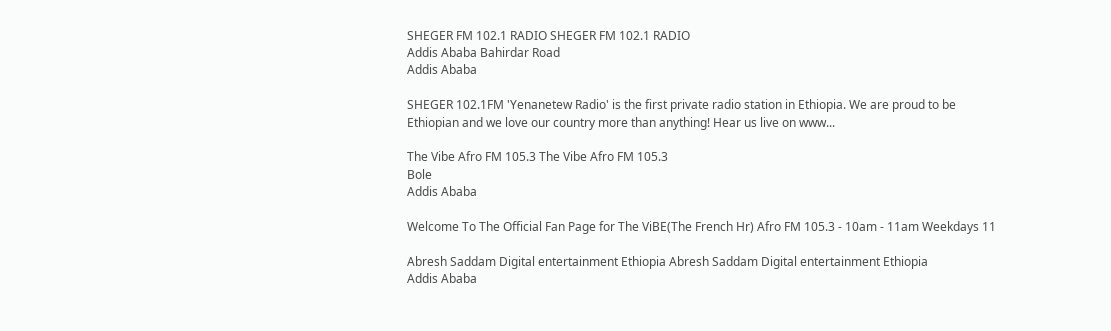SHEGER FM 102.1 RADIO SHEGER FM 102.1 RADIO
Addis Ababa Bahirdar Road
Addis Ababa

SHEGER 102.1FM 'Yenanetew Radio' is the first private radio station in Ethiopia. We are proud to be Ethiopian and we love our country more than anything! Hear us live on www...

The Vibe Afro FM 105.3 The Vibe Afro FM 105.3
Bole
Addis Ababa

Welcome To The Official Fan Page for The ViBE(The French Hr) Afro FM 105.3 - 10am - 11am Weekdays 11

Abresh Saddam Digital entertainment Ethiopia Abresh Saddam Digital entertainment Ethiopia
Addis Ababa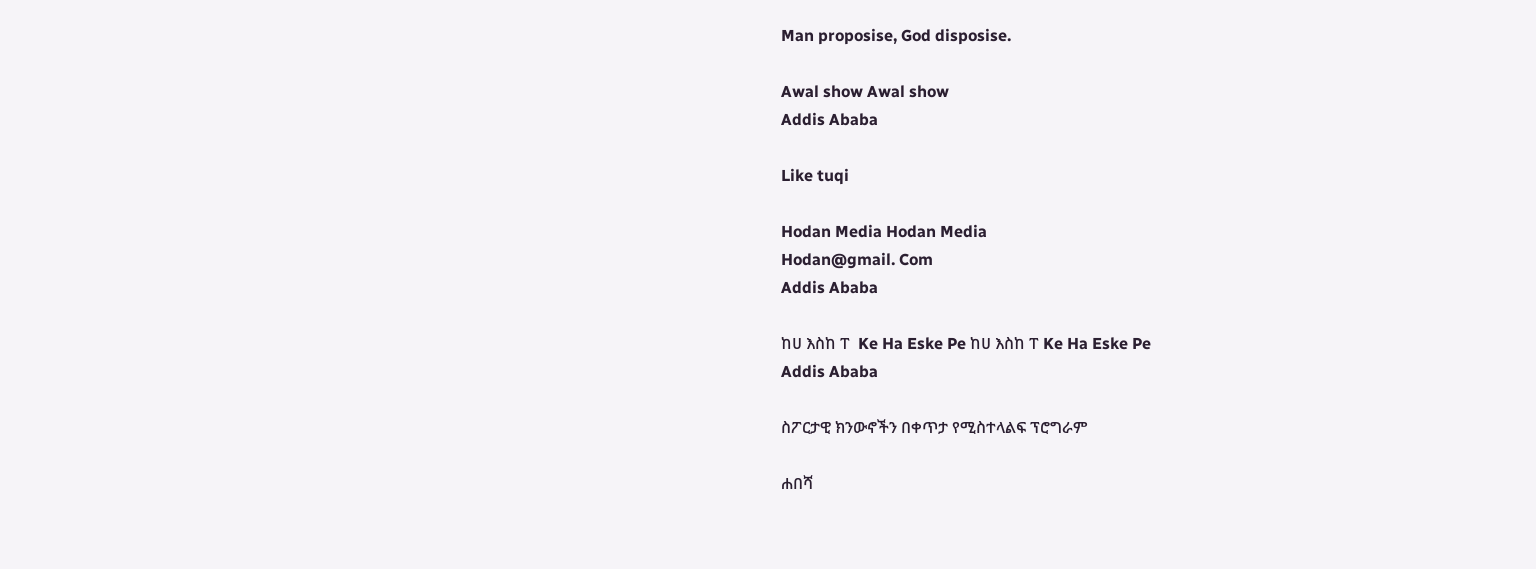Man proposise, God disposise.

Awal show Awal show
Addis Ababa

Like tuqi

Hodan Media Hodan Media
Hodan@gmail. Com
Addis Ababa

ከሀ እስከ ፐ  Ke Ha Eske Pe ከሀ እስከ ፐ Ke Ha Eske Pe
Addis Ababa

ስፖርታዊ ክንውኖችን በቀጥታ የሚስተላልፍ ፕሮግራም

ሐበሻ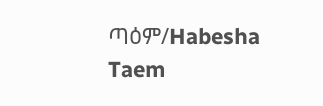ጣዕም/Habesha Taem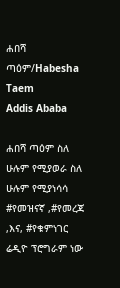ሐበሻ ጣዕም/Habesha Taem
Addis Ababa

ሐበሻ ጣዕም ስለ ሁሉም የሚያወራ ስለ ሁሉም የሚያነሳሳ #የመዝናኛ ,#የመረጃ ,እና, #የቁምነገር ሬዲዮ ፕሮግራም ነው